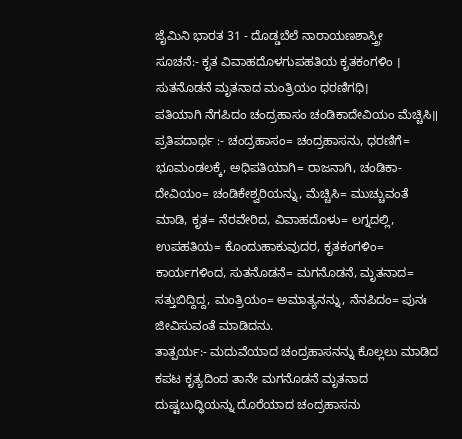ಜೈಮಿನಿ ಭಾರತ 31 - ದೊಡ್ಡಬೆಲೆ ನಾರಾಯಣಶಾಸ್ತ್ರೀ
ಸೂಚನೆ:- ಕೃತ ವಿವಾಹದೊಳಗುಪಹತಿಯ ಕೃತಕಂಗಳಿಂ ।
ಸುತನೊಡನೆ ಮೃತನಾದ ಮಂತ್ರಿಯಂ ಧರಣಿಗಧಿ।
ಪತಿಯಾಗಿ ನೆಗಪಿದಂ ಚಂದ್ರಹಾಸಂ ಚಂಡಿಕಾದೇವಿಯಂ ಮೆಚ್ಚಿಸಿ॥
ಪ್ರತಿಪದಾರ್ಥ :- ಚಂದ್ರಹಾಸಂ= ಚಂದ್ರಹಾಸನು, ಧರಣಿಗೆ= ಭೂಮಂಡಲಕ್ಕೆ, ಅಧಿಪತಿಯಾಗಿ= ರಾಜನಾಗಿ, ಚಂಡಿಕಾ-
ದೇವಿಯಂ= ಚಂಡಿಕೇಶ್ವರಿಯನ್ನು, ಮೆಚ್ಚಿಸಿ= ಮುಚ್ಚುವಂತೆ ಮಾಡಿ, ಕೃತ= ನೆರವೇರಿದ, ವಿವಾಹದೊಳು= ಲಗ್ನದಲ್ಲಿ, ಉಪಹತಿಯ= ಕೊಂದುಹಾಕುವುದರ, ಕೃತಕಂಗಳಿಂ= ಕಾರ್ಯಗಳಿಂದ, ಸುತನೊಡನೆ= ಮಗನೊಡನೆ, ಮೃತನಾದ= ಸತ್ತುಬಿದ್ದಿದ್ದ, ಮಂತ್ರಿಯಂ= ಅಮಾತ್ಯನನ್ನು, ನೆನಪಿದಂ= ಪುನಃ ಜೀವಿಸುವಂತೆ ಮಾಡಿದನು.
ತಾತ್ಪರ್ಯ:- ಮದುವೆಯಾದ ಚಂದ್ರಹಾಸನನ್ನು ಕೊಲ್ಲಲು ಮಾಡಿದ ಕಪಟ ಕೃತ್ಯದಿಂದ ತಾನೇ ಮಗನೊಡನೆ ಮೃತನಾದ ದುಷ್ಟಬುದ್ಧಿಯನ್ನು ದೊರೆಯಾದ ಚಂದ್ರಹಾಸನು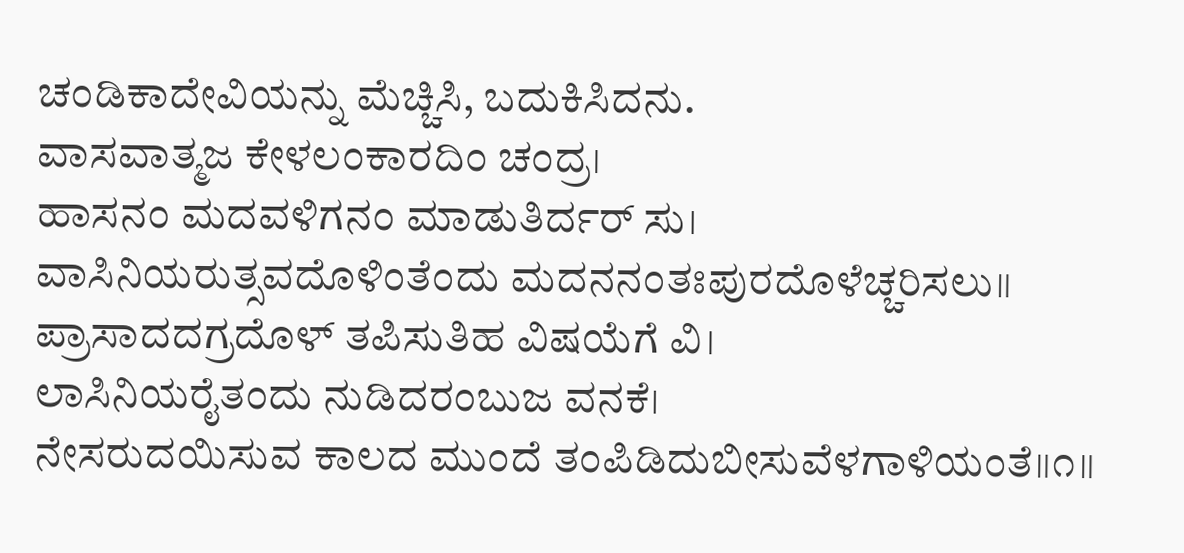ಚಂಡಿಕಾದೇವಿಯನ್ನು ಮೆಚ್ಚಿಸಿ, ಬದುಕಿಸಿದನು.
ವಾಸವಾತ್ಮಜ ಕೇಳಲಂಕಾರದಿಂ ಚಂದ್ರ।
ಹಾಸನಂ ಮದವಳಿಗನಂ ಮಾಡುತಿರ್ದರ್ ಸು।
ವಾಸಿನಿಯರುತ್ಸವದೊಳಿಂತೆಂದು ಮದನನಂತಃಪುರದೊಳೆಚ್ಚರಿಸಲು॥
ಪ್ರಾಸಾದದಗ್ರದೊಳ್ ತಪಿಸುತಿಹ ವಿಷಯೆಗೆ ವಿ।
ಲಾಸಿನಿಯರೈತಂದು ನುಡಿದರಂಬುಜ ವನಕೆ।
ನೇಸರುದಯಿಸುವ ಕಾಲದ ಮುಂದೆ ತಂಪಿಡಿದುಬೀಸುವೆಳಗಾಳಿಯಂತೆ॥೧॥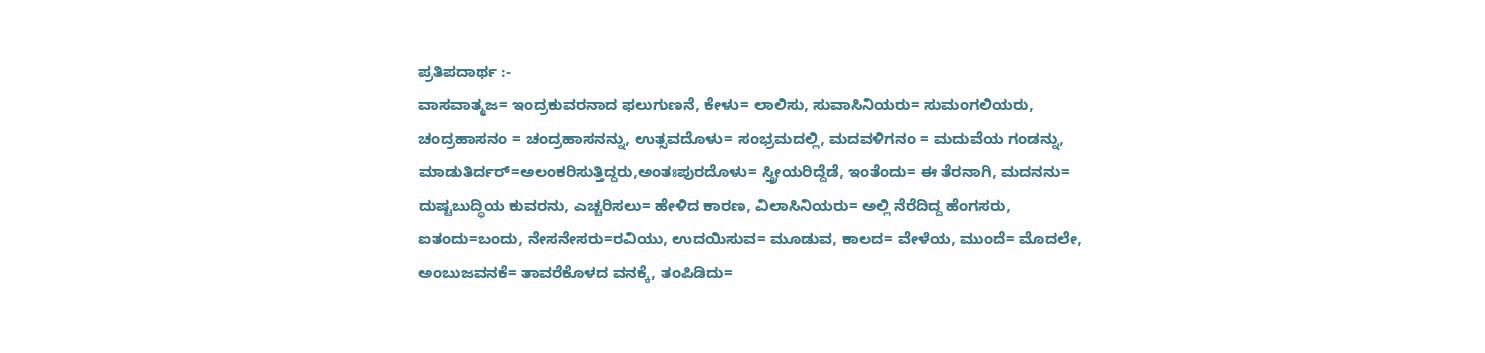ಪ್ರತಿಪದಾರ್ಥ :-
ವಾಸವಾತ್ಮಜ= ಇಂದ್ರಕುವರನಾದ ಫಲುಗುಣನೆ, ಕೇಳು= ಲಾಲಿಸು, ಸುವಾಸಿನಿಯರು= ಸುಮಂಗಲಿಯರು, ಚಂದ್ರಹಾಸನಂ = ಚಂದ್ರಹಾಸನನ್ನು, ಉತ್ಸವದೊಳು= ಸಂಭ್ರಮದಲ್ಲಿ, ಮದವಳಿಗನಂ = ಮದುವೆಯ ಗಂಡನ್ನು, ಮಾಡುತಿರ್ದರ್=ಅಲಂಕರಿಸುತ್ತಿದ್ದರು,ಅಂತಃಪುರದೊಳು= ಸ್ತ್ರೀಯರಿದ್ದೆಡೆ, ಇಂತೆಂದು= ಈ ತೆರನಾಗಿ, ಮದನನು= ದುಷ್ಟಬುದ್ಧಿಯ ಕುವರನು, ಎಚ್ಚರಿಸಲು= ಹೇಳಿದ ಕಾರಣ, ವಿಲಾಸಿನಿಯರು= ಅಲ್ಲಿ ನೆರೆದಿದ್ದ ಹೆಂಗಸರು, ಐತಂದು=ಬಂದು, ನೇಸನೇಸರು=ರವಿಯು, ಉದಯಿಸುವ= ಮೂಡುವ, ಕಾಲದ= ವೇಳೆಯ, ಮುಂದೆ= ಮೊದಲೇ, ಅಂಬುಜವನಕೆ= ತಾವರೆಕೊಳದ ವನಕ್ಕೆ, ತಂಪಿಡಿದು=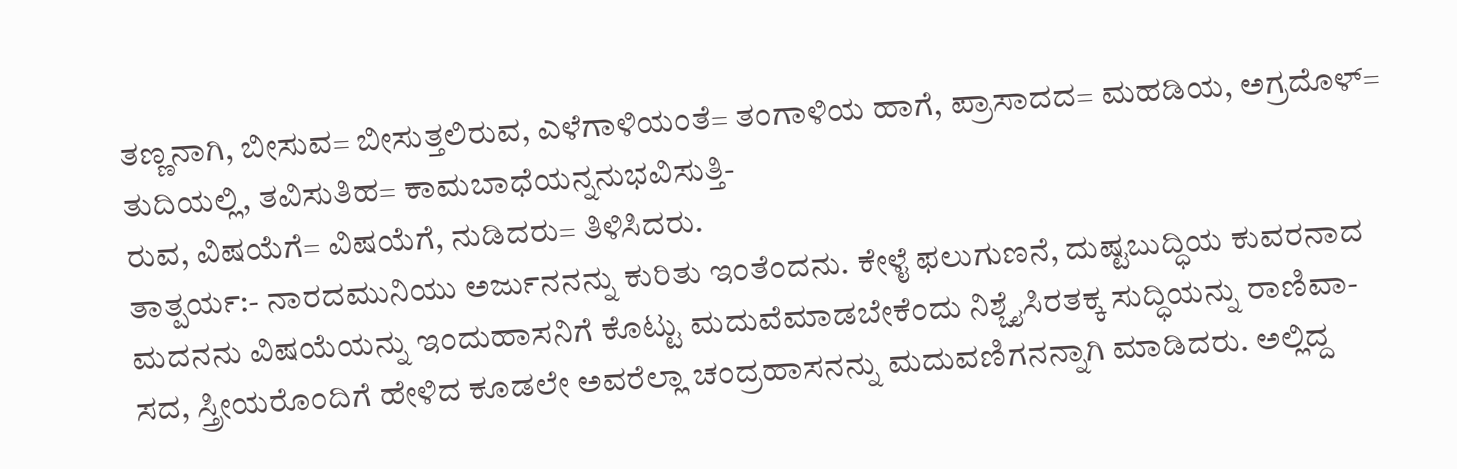ತಣ್ಣನಾಗಿ, ಬೀಸುವ= ಬೀಸುತ್ತಲಿರುವ, ಎಳೆಗಾಳಿಯಂತೆ= ತಂಗಾಳಿಯ ಹಾಗೆ, ಪ್ರಾಸಾದದ= ಮಹಡಿಯ, ಅಗ್ರದೊಳ್= ತುದಿಯಲ್ಲಿ, ತವಿಸುತಿಹ= ಕಾಮಬಾಧೆಯನ್ನನುಭವಿಸುತ್ತಿ-
ರುವ, ವಿಷಯೆಗೆ= ವಿಷಯೆಗೆ, ನುಡಿದರು= ತಿಳಿಸಿದರು.
ತಾತ್ಪರ್ಯ:- ನಾರದಮುನಿಯು ಅರ್ಜುನನನ್ನು ಕುರಿತು ಇಂತೆಂದನು. ಕೇಳೈ ಫಲುಗುಣನೆ, ದುಷ್ಟಬುದ್ಧಿಯ ಕುವರನಾದ ಮದನನು ವಿಷಯೆಯನ್ನು ಇಂದುಹಾಸನಿಗೆ ಕೊಟ್ಟು ಮದುವೆಮಾಡಬೇಕೆಂದು ನಿಶ್ಚೈಸಿರತಕ್ಕ ಸುದ್ಧಿಯನ್ನು ರಾಣಿವಾ-
ಸದ, ಸ್ತ್ರೀಯರೊಂದಿಗೆ ಹೇಳಿದ ಕೂಡಲೇ ಅವರೆಲ್ಲಾ ಚಂದ್ರಹಾಸನನ್ನು ಮದುವಣಿಗನನ್ನಾಗಿ ಮಾಡಿದರು. ಅಲ್ಲಿದ್ದ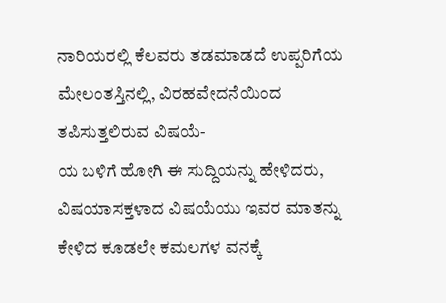ನಾರಿಯರಲ್ಲಿ ಕೆಲವರು ತಡಮಾಡದೆ ಉಪ್ಪರಿಗೆಯ ಮೇಲಂತಸ್ತಿನಲ್ಲಿ, ವಿರಹವೇದನೆಯಿಂದ ತಪಿಸುತ್ತಲಿರುವ ವಿಷಯೆ-
ಯ ಬಳಿಗೆ ಹೋಗಿ ಈ ಸುದ್ದಿಯನ್ನು ಹೇಳಿದರು, ವಿಷಯಾಸಕ್ತಳಾದ ವಿಷಯೆಯು ಇವರ ಮಾತನ್ನು ಕೇಳಿದ ಕೂಡಲೇ ಕಮಲಗಳ ವನಕ್ಕೆ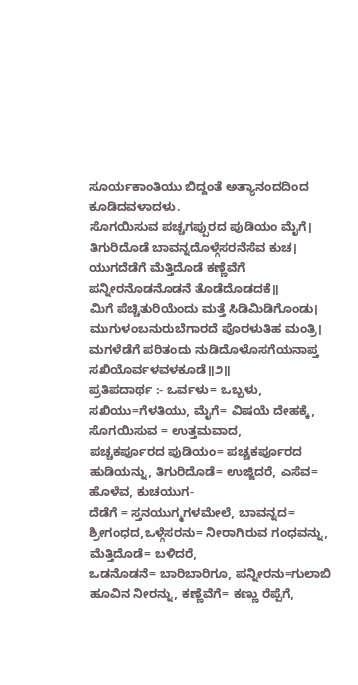ಸೂರ್ಯಕಾಂತಿಯು ಬಿದ್ದಂತೆ ಅತ್ಯಾನಂದದಿಂದ ಕೂಡಿದವಳಾದಳು.
ಸೊಗಯಿಸುವ ಪಚ್ಚಗಪ್ಪುರದ ಪುಡಿಯಂ ಮೈಗೆ।
ತಿಗುರಿದೊಡೆ ಬಾವನ್ನದೊಳ್ಗೆಸರನೆಸೆವ ಕುಚ।
ಯುಗದೆಡೆಗೆ ಮೆತ್ತಿದೊಡೆ ಕಣ್ಣೆವೆಗೆ ಪನ್ನೀರನೊಡನೊಡನೆ ತೊಡೆದೊಡದಕೆ॥
ಮಿಗೆ ಪೆಚ್ಚಿತುರಿಯೆಂದು ಮತ್ತೆ ಸಿಡಿಮಿಡಿಗೊಂಡು।
ಮುಗುಳಂಬನುರುಬೆಗಾರದೆ ಪೊರಳುತಿಹ ಮಂತ್ರಿ।
ಮಗಳೆಡೆಗೆ ಪರಿತಂದು ನುಡಿದೊಳೊಸಗೆಯನಾಪ್ತ ಸಖಿಯೊರ್ವಳವಳಕೂಡೆ॥೨॥
ಪ್ರತಿಪದಾರ್ಥ :- ಒರ್ವಳು= ಒಬ್ಬಳು, ಸಖಿಯು=ಗೆಳತಿಯು, ಮೈಗೆ= ವಿಷಯೆ ದೇಹಕ್ಕೆ, ಸೊಗಯಿಸುವ = ಉತ್ತಮವಾದ,
ಪಚ್ಚಕರ್ಪೂರದ ಪುಡಿಯಂ= ಪಚ್ಚಕರ್ಪೂರದ ಹುಡಿಯನ್ನು, ತಿಗುರಿದೊಡೆ= ಉಜ್ಜಿದರೆ, ಎಸೆವ= ಹೊಳೆವ, ಕುಚಯುಗ-
ದೆಡೆಗೆ = ಸ್ತನಯುಗ್ಮಗಳಮೇಲೆ, ಬಾವನ್ನದ= ಶ್ರೀಗಂಧದ,ಒಳ್ಗೆಸರನು= ನೀರಾಗಿರುವ ಗಂಧವನ್ನು, ಮೆತ್ತಿದೊಡೆ= ಬಳಿದರೆ,
ಒಡನೊಡನೆ= ಬಾರಿಬಾರಿಗೂ, ಪನ್ನೀರನು=ಗುಲಾಬಿ ಹೂವಿನ ನೀರನ್ನು, ಕಣ್ಣೆವೆಗೆ= ಕಣ್ಣು ರೆಪ್ಪೆಗೆ,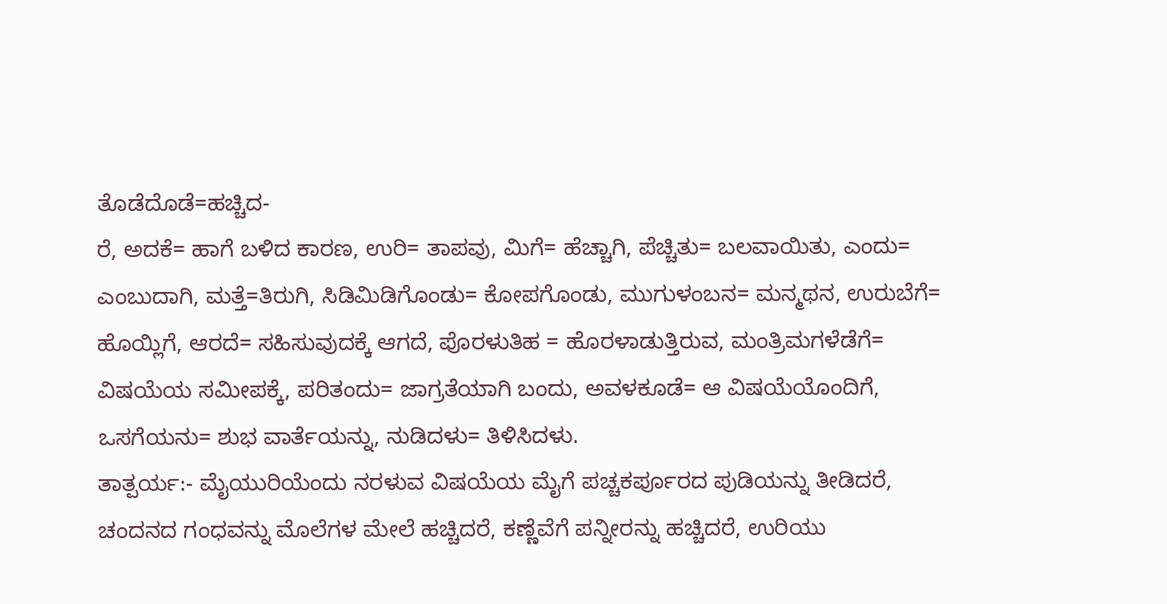ತೊಡೆದೊಡೆ=ಹಚ್ಚಿದ-
ರೆ, ಅದಕೆ= ಹಾಗೆ ಬಳಿದ ಕಾರಣ, ಉರಿ= ತಾಪವು, ಮಿಗೆ= ಹೆಚ್ಚಾಗಿ, ಪೆಚ್ಚಿತು= ಬಲವಾಯಿತು, ಎಂದು= ಎಂಬುದಾಗಿ, ಮತ್ತೆ=ತಿರುಗಿ, ಸಿಡಿಮಿಡಿಗೊಂಡು= ಕೋಪಗೊಂಡು, ಮುಗುಳಂಬನ= ಮನ್ಮಥನ, ಉರುಬೆಗೆ= ಹೊಯ್ಲಿಗೆ, ಆರದೆ= ಸಹಿಸುವುದಕ್ಕೆ ಆಗದೆ, ಪೊರಳುತಿಹ = ಹೊರಳಾಡುತ್ತಿರುವ, ಮಂತ್ರಿಮಗಳೆಡೆಗೆ= ವಿಷಯೆಯ ಸಮೀಪಕ್ಕೆ, ಪರಿತಂದು= ಜಾಗ್ರತೆಯಾಗಿ ಬಂದು, ಅವಳಕೂಡೆ= ಆ ವಿಷಯೆಯೊಂದಿಗೆ, ಒಸಗೆಯನು= ಶುಭ ವಾರ್ತೆಯನ್ನು, ನುಡಿದಳು= ತಿಳಿಸಿದಳು.
ತಾತ್ಪರ್ಯ:- ಮೈಯುರಿಯೆಂದು ನರಳುವ ವಿಷಯೆಯ ಮೈಗೆ ಪಚ್ಚಕರ್ಪೂರದ ಪುಡಿಯನ್ನು ತೀಡಿದರೆ, ಚಂದನದ ಗಂಧವನ್ನು ಮೊಲೆಗಳ ಮೇಲೆ ಹಚ್ಚಿದರೆ, ಕಣ್ಣೆವೆಗೆ ಪನ್ನೀರನ್ನು ಹಚ್ಚಿದರೆ, ಉರಿಯು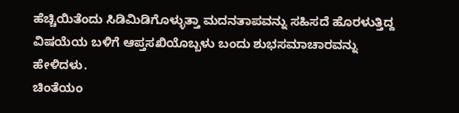ಹೆಚ್ಚಿಯಿತೆಂದು ಸಿಡಿಮಿಡಿಗೊಳ್ಳುತ್ತಾ ಮದನತಾಪವನ್ನು ಸಹಿಸದೆ ಹೊರಳುತ್ತಿದ್ದ ವಿಷಯೆಯ ಬಳಿಗೆ ಆಪ್ತಸಖಿಯೊಬ್ಬಳು ಬಂದು ಶುಭಸಮಾಚಾರವನ್ನು ಹೇಳಿದಳು.
ಚಿಂತೆಯಂ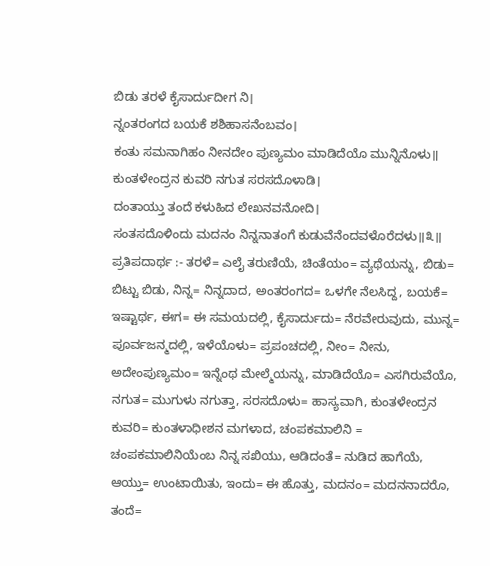ಬಿಡು ತರಳೆ ಕೈಸಾರ್ದುದೀಗ ನಿ।
ನ್ನಂತರಂಗದ ಬಯಕೆ ಶಶಿಹಾಸನೆಂಬವಂ।
ಕಂತು ಸಮನಾಗಿಹಂ ನೀನದೇಂ ಪುಣ್ಯಮಂ ಮಾಡಿದೆಯೊ ಮುನ್ನಿನೊಳು॥
ಕುಂತಳೇಂದ್ರನ ಕುವರಿ ನಗುತ ಸರಸದೊಳಾಡಿ।
ದಂತಾಯ್ತು ತಂದೆ ಕಳುಹಿದ ಲೇಖನವನೋದಿ।
ಸಂತಸದೊಳಿಂದು ಮದನಂ ನಿನ್ನನಾತಂಗೆ ಕುಡುವೆನೆಂದವಳೊರೆದಳು॥೩॥
ಪ್ರತಿಪದಾರ್ಥ :- ತರಳೆ= ಎಲೈ ತರುಣಿಯೆ, ಚಿಂತೆಯಂ= ವ್ಯಥೆಯನ್ನು, ಬಿಡು= ಬಿಟ್ಟು ಬಿಡು, ನಿನ್ನ= ನಿನ್ನದಾದ, ಅಂತರಂಗದ= ಒಳಗೇ ನೆಲಸಿದ್ದ, ಬಯಕೆ= ಇಷ್ಟಾರ್ಥ, ಈಗ= ಈ ಸಮಯದಲ್ಲಿ, ಕೈಸಾರ್ದುದು= ನೆರವೇರುವುದು, ಮುನ್ನ= ಪೂರ್ವಜನ್ಮದಲ್ಲಿ, ಇಳೆಯೊಳು= ಪ್ರಪಂಚದಲ್ಲಿ, ನೀಂ= ನೀನು, ಅದೇಂಪುಣ್ಯಮಂ= ಇನ್ನೆಂಥ ಮೇಲ್ಮೆಯನ್ನು, ಮಾಡಿದೆಯೊ= ಎಸಗಿರುವೆಯೊ, ನಗುತ= ಮುಗುಳು ನಗುತ್ತಾ, ಸರಸದೊಳು= ಹಾಸ್ಯವಾಗಿ, ಕುಂತಳೇಂದ್ರನ ಕುವರಿ= ಕುಂತಳಾಧೀಶನ ಮಗಳಾದ, ಚಂಪಕಮಾಲಿನಿ = ಚಂಪಕಮಾಲಿನಿಯೆಂಬ ನಿನ್ನ ಸಖಿಯು, ಆಡಿದಂತೆ= ನುಡಿದ ಹಾಗೆಯೆ, ಆಯ್ತು= ಉಂಟಾಯಿತು, ಇಂದು= ಈ ಹೊತ್ತು, ಮದನಂ= ಮದನನಾದರೊ, ತಂದೆ=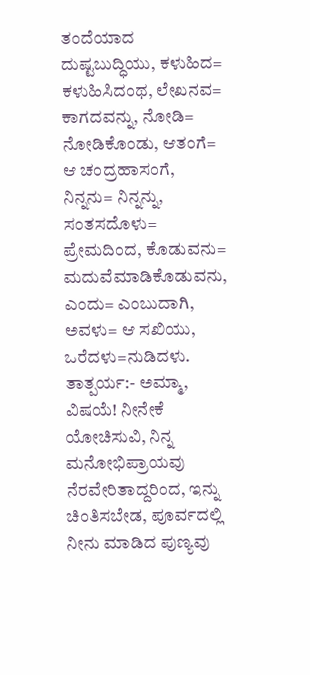ತಂದೆಯಾದ ದುಷ್ಟಬುದ್ಧಿಯು, ಕಳುಹಿದ= ಕಳುಹಿಸಿದಂಥ, ಲೇಖನವ= ಕಾಗದವನ್ನು, ನೋಡಿ= ನೋಡಿಕೊಂಡು, ಆತಂಗೆ= ಆ ಚಂದ್ರಹಾಸಂಗೆ, ನಿನ್ನನು= ನಿನ್ನನ್ನು, ಸಂತಸದೊಳು= ಪ್ರೇಮದಿಂದ, ಕೊಡುವನು= ಮದುವೆಮಾಡಿಕೊಡುವನು, ಎಂದು= ಎಂಬುದಾಗಿ, ಅವಳು= ಆ ಸಖಿಯು, ಒರೆದಳು=ನುಡಿದಳು.
ತಾತ್ಪರ್ಯ:- ಅಮ್ಮಾ, ವಿಷಯೆ! ನೀನೇಕೆ ಯೋಚಿಸುವಿ, ನಿನ್ನ ಮನೋಭಿಪ್ರಾಯವು ನೆರವೇರಿತಾದ್ದರಿಂದ, ಇನ್ನು ಚಿಂತಿಸಬೇಡ, ಪೂರ್ವದಲ್ಲಿ ನೀನು ಮಾಡಿದ ಪುಣ್ಯವು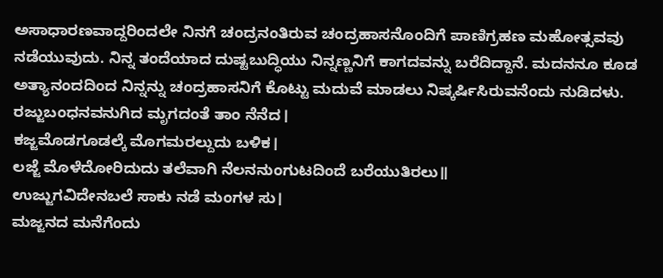ಅಸಾಧಾರಣವಾದ್ದರಿಂದಲೇ ನಿನಗೆ ಚಂದ್ರನಂತಿರುವ ಚಂದ್ರಹಾಸನೊಂದಿಗೆ ಪಾಣಿಗ್ರಹಣ ಮಹೋತ್ಸವವು ನಡೆಯುವುದು. ನಿನ್ನ ತಂದೆಯಾದ ದುಷ್ಟಬುದ್ಧಿಯು ನಿನ್ನಣ್ಣನಿಗೆ ಕಾಗದವನ್ನು ಬರೆದಿದ್ದಾನೆ. ಮದನನೂ ಕೂಡ ಅತ್ಯಾನಂದದಿಂದ ನಿನ್ನನ್ನು ಚಂದ್ರಹಾಸನಿಗೆ ಕೊಟ್ಟು ಮದುವೆ ಮಾಡಲು ನಿಷ್ಕರ್ಷಿಸಿರುವನೆಂದು ನುಡಿದಳು.
ರಜ್ಜುಬಂಧನವನುಗಿದ ಮೃಗದಂತೆ ತಾಂ ನೆನೆದ।
ಕಜ್ಜಮೊಡಗೂಡಲ್ಕೆ ಮೊಗಮರಲ್ದುದು ಬಳಿಕ।
ಲಜ್ಜೆ ಮೊಳೆದೋರಿದುದು ತಲೆವಾಗಿ ನೆಲನನುಂಗುಟದಿಂದೆ ಬರೆಯುತಿರಲು॥
ಉಜ್ಜುಗವಿದೇನಬಲೆ ಸಾಕು ನಡೆ ಮಂಗಳ ಸು।
ಮಜ್ಜನದ ಮನೆಗೆಂದು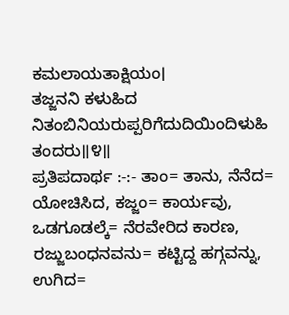ಕಮಲಾಯತಾಕ್ಷಿಯಂ।
ತಜ್ಜನನಿ ಕಳುಹಿದ ನಿತಂಬಿನಿಯರುಪ್ಪರಿಗೆದುದಿಯಿಂದಿಳುಹಿ ತಂದರು॥೪॥
ಪ್ರತಿಪದಾರ್ಥ :-:- ತಾಂ= ತಾನು, ನೆನೆದ= ಯೋಚಿಸಿದ, ಕಜ್ಜಂ= ಕಾರ್ಯವು, ಒಡಗೂಡಲ್ಕೆ= ನೆರವೇರಿದ ಕಾರಣ, ರಜ್ಜುಬಂಧನವನು= ಕಟ್ಟಿದ್ದ ಹಗ್ಗವನ್ನು, ಉಗಿದ=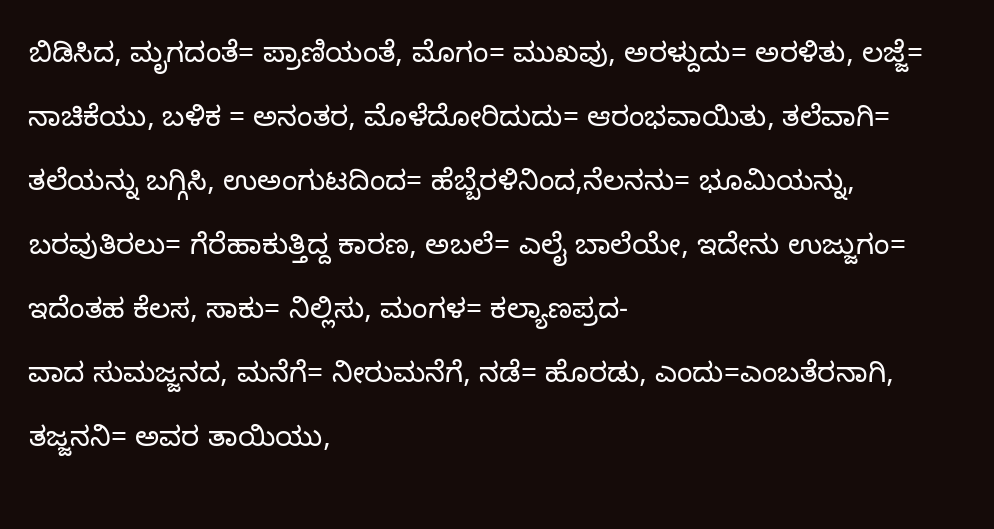ಬಿಡಿಸಿದ, ಮೃಗದಂತೆ= ಪ್ರಾಣಿಯಂತೆ, ಮೊಗಂ= ಮುಖವು, ಅರಳ್ದುದು= ಅರಳಿತು, ಲಜ್ಜೆ= ನಾಚಿಕೆಯು, ಬಳಿಕ = ಅನಂತರ, ಮೊಳೆದೋರಿದುದು= ಆರಂಭವಾಯಿತು, ತಲೆವಾಗಿ= ತಲೆಯನ್ನು ಬಗ್ಗಿಸಿ, ಉಅಂಗುಟದಿಂದ= ಹೆಬ್ಬೆರಳಿನಿಂದ,ನೆಲನನು= ಭೂಮಿಯನ್ನು, ಬರವುತಿರಲು= ಗೆರೆಹಾಕುತ್ತಿದ್ದ ಕಾರಣ, ಅಬಲೆ= ಎಲೈ ಬಾಲೆಯೇ, ಇದೇನು ಉಜ್ಜುಗಂ= ಇದೆಂತಹ ಕೆಲಸ, ಸಾಕು= ನಿಲ್ಲಿಸು, ಮಂಗಳ= ಕಲ್ಯಾಣಪ್ರದ-
ವಾದ ಸುಮಜ್ಜನದ, ಮನೆಗೆ= ನೀರುಮನೆಗೆ, ನಡೆ= ಹೊರಡು, ಎಂದು=ಎಂಬತೆರನಾಗಿ, ತಜ್ಜನನಿ= ಅವರ ತಾಯಿಯು,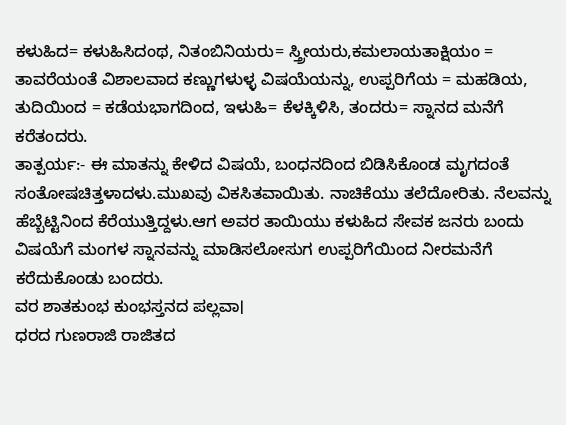ಕಳುಹಿದ= ಕಳುಹಿಸಿದಂಥ, ನಿತಂಬಿನಿಯರು= ಸ್ತ್ರೀಯರು,ಕಮಲಾಯತಾಕ್ಷಿಯಂ = ತಾವರೆಯಂತೆ ವಿಶಾಲವಾದ ಕಣ್ಣುಗಳುಳ್ಳ ವಿಷಯೆಯನ್ನು, ಉಪ್ಪರಿಗೆಯ = ಮಹಡಿಯ, ತುದಿಯಿಂದ = ಕಡೆಯಭಾಗದಿಂದ, ಇಳುಹಿ= ಕೆಳಕ್ಕಿಳಿಸಿ, ತಂದರು= ಸ್ನಾನದ ಮನೆಗೆ ಕರೆತಂದರು.
ತಾತ್ಪರ್ಯ:- ಈ ಮಾತನ್ನು ಕೇಳಿದ ವಿಷಯೆ, ಬಂಧನದಿಂದ ಬಿಡಿಸಿಕೊಂಡ ಮೃಗದಂತೆ ಸಂತೋಷಚಿತ್ತಳಾದಳು.ಮುಖವು ವಿಕಸಿತವಾಯಿತು. ನಾಚಿಕೆಯು ತಲೆದೋರಿತು. ನೆಲವನ್ನು ಹೆಬ್ಬೆಟ್ಟಿನಿಂದ ಕೆರೆಯುತ್ತಿದ್ದಳು.ಆಗ ಅವರ ತಾಯಿಯು ಕಳುಹಿದ ಸೇವಕ ಜನರು ಬಂದು ವಿಷಯೆಗೆ ಮಂಗಳ ಸ್ನಾನವನ್ನು ಮಾಡಿಸಲೋಸುಗ ಉಪ್ಪರಿಗೆಯಿಂದ ನೀರಮನೆಗೆ ಕರೆದುಕೊಂಡು ಬಂದರು.
ವರ ಶಾತಕುಂಭ ಕುಂಭಸ್ತನದ ಪಲ್ಲವಾ।
ಧರದ ಗುಣರಾಜಿ ರಾಜಿತದ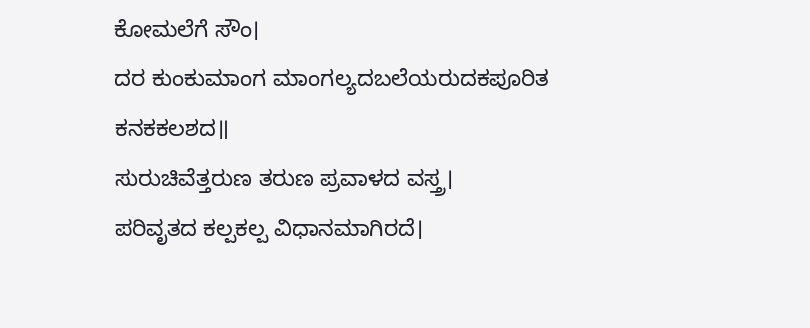ಕೋಮಲೆಗೆ ಸೌಂ।
ದರ ಕುಂಕುಮಾಂಗ ಮಾಂಗಲ್ಯದಬಲೆಯರುದಕಪೂರಿತ ಕನಕಕಲಶದ॥
ಸುರುಚಿವೆತ್ತರುಣ ತರುಣ ಪ್ರವಾಳದ ವಸ್ತ್ರ।
ಪರಿವೃತದ ಕಲ್ಪಕಲ್ಪ ವಿಧಾನಮಾಗಿರದೆ।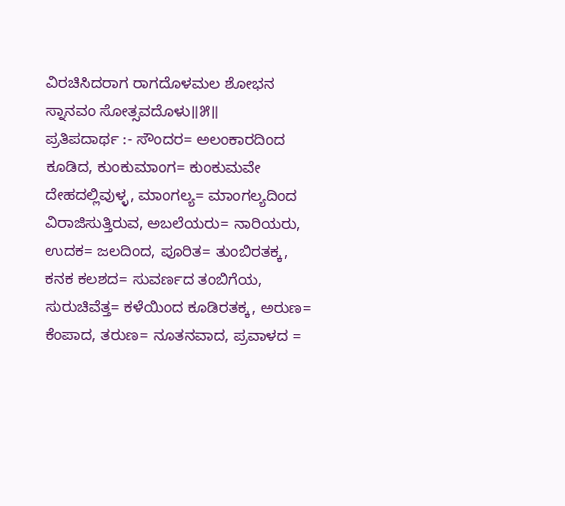ವಿರಚಿಸಿದರಾಗ ರಾಗದೊಳಮಲ ಶೋಭನ ಸ್ನಾನವಂ ಸೋತ್ಸವದೊಳು॥೫॥
ಪ್ರತಿಪದಾರ್ಥ :- ಸೌಂದರ= ಅಲಂಕಾರದಿಂದ ಕೂಡಿದ, ಕುಂಕುಮಾಂಗ= ಕುಂಕುಮವೇ ದೇಹದಲ್ಲಿವುಳ್ಳ, ಮಾಂಗಲ್ಯ= ಮಾಂಗಲ್ಯದಿಂದ ವಿರಾಜಿಸುತ್ತಿರುವ, ಅಬಲೆಯರು= ನಾರಿಯರು, ಉದಕ= ಜಲದಿಂದ, ಪೂರಿತ= ತುಂಬಿರತಕ್ಕ, ಕನಕ ಕಲಶದ= ಸುವರ್ಣದ ತಂಬಿಗೆಯ, ಸುರುಚಿವೆತ್ತ= ಕಳೆಯಿಂದ ಕೂಡಿರತಕ್ಕ, ಅರುಣ= ಕೆಂಪಾದ, ತರುಣ= ನೂತನವಾದ, ಪ್ರವಾಳದ =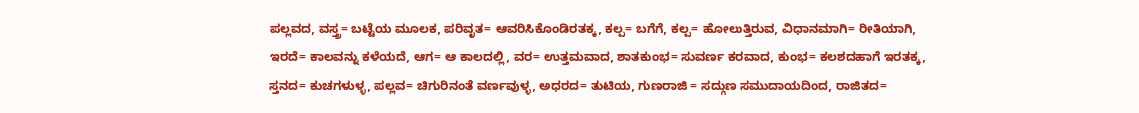ಪಲ್ಲವದ, ವಸ್ತ್ರ= ಬಟ್ಟೆಯ ಮೂಲಕ, ಪರಿವೃತ= ಆವರಿಸಿಕೊಂಡಿರತಕ್ಕ, ಕಲ್ಪ= ಬಗೆಗೆ, ಕಲ್ಪ= ಹೋಲುತ್ತಿರುವ, ವಿಧಾನಮಾಗಿ= ರೀತಿಯಾಗಿ, ಇರದೆ= ಕಾಲವನ್ನು ಕಳೆಯದೆ, ಆಗ= ಆ ಕಾಲದಲ್ಲಿ, ವರ= ಉತ್ತಮವಾದ, ಶಾತಕುಂಭ= ಸುವರ್ಣ ಕರವಾದ, ಕುಂಭ= ಕಲಶದಹಾಗೆ ಇರತಕ್ಕ, ಸ್ತನದ= ಕುಚಗಳುಳ್ಳ, ಪಲ್ಲವ= ಚಿಗುರಿನಂತೆ ವರ್ಣವುಳ್ಳ, ಅಧರದ= ತುಟಿಯ, ಗುಣರಾಜಿ = ಸದ್ಗುಣ ಸಮುದಾಯದಿಂದ, ರಾಜಿತದ=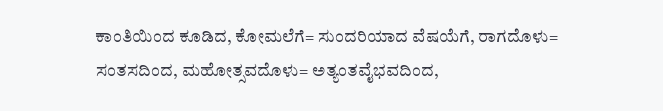ಕಾಂತಿಯಿಂದ ಕೂಡಿದ, ಕೋಮಲೆಗೆ= ಸುಂದರಿಯಾದ ವೆಷಯೆಗೆ, ರಾಗದೊಳು= ಸಂತಸದಿಂದ, ಮಹೋತ್ಸವದೊಳು= ಅತ್ಯಂತವೈಭವದಿಂದ,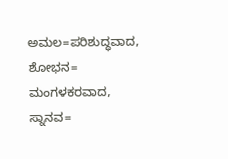ಅಮಲ=ಪರಿಶುದ್ಧವಾದ, ಶೋಭನ= ಮಂಗಳಕರವಾದ, ಸ್ನಾನವ=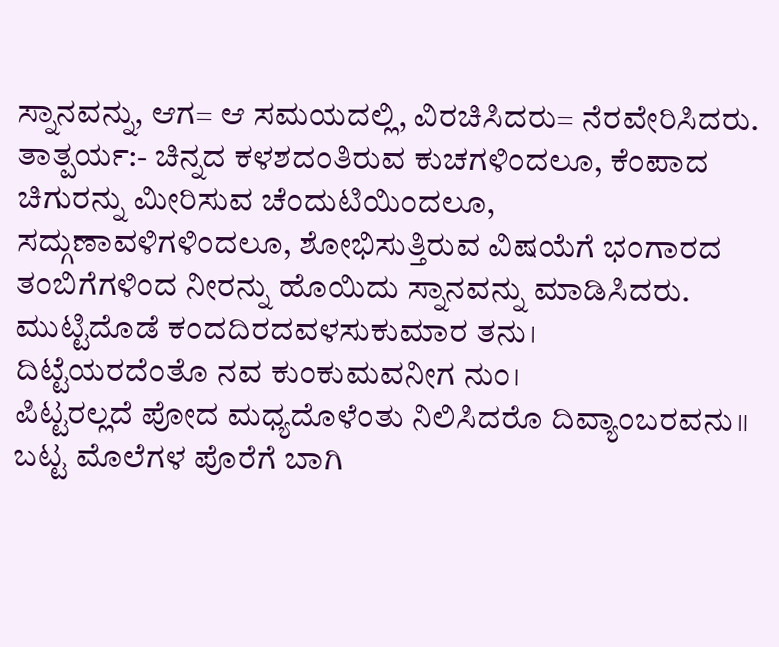ಸ್ನಾನವನ್ನು, ಆಗ= ಆ ಸಮಯದಲ್ಲಿ, ವಿರಚಿಸಿದರು= ನೆರವೇರಿಸಿದರು.
ತಾತ್ಪರ್ಯ:- ಚಿನ್ನದ ಕಳಶದಂತಿರುವ ಕುಚಗಳಿಂದಲೂ, ಕೆಂಪಾದ ಚಿಗುರನ್ನು ಮೀರಿಸುವ ಚೆಂದುಟಿಯಿಂದಲೂ, ಸದ್ಗುಣಾವಳಿಗಳಿಂದಲೂ, ಶೋಭಿಸುತ್ತಿರುವ ವಿಷಯೆಗೆ ಭಂಗಾರದ ತಂಬಿಗೆಗಳಿಂದ ನೀರನ್ನು ಹೊಯಿದು ಸ್ನಾನವನ್ನು ಮಾಡಿಸಿದರು.
ಮುಟ್ಟಿದೊಡೆ ಕಂದದಿರದವಳಸುಕುಮಾರ ತನು।
ದಿಟ್ಟೆಯರದೆಂತೊ ನವ ಕುಂಕುಮವನೀಗ ನುಂ।
ಪಿಟ್ಟರಲ್ಲದೆ ಪೋದ ಮಧ್ಯದೊಳೆಂತು ನಿಲಿಸಿದರೊ ದಿವ್ಯಾಂಬರವನು॥
ಬಟ್ಟ ಮೊಲೆಗಳ ಪೊರೆಗೆ ಬಾಗಿ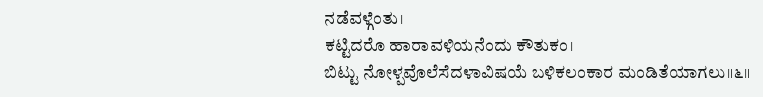ನಡೆವಳ್ಗೆಂತು।
ಕಟ್ಟಿದರೊ ಹಾರಾವಳಿಯನೆಂದು ಕೌತುಕಂ।
ಬಿಟ್ಟು ನೋಳ್ಪವೊಲೆಸೆದಳಾವಿಷಯೆ ಬಳಿಕಲಂಕಾರ ಮಂಡಿತೆಯಾಗಲು॥೬॥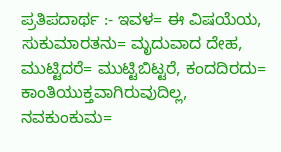ಪ್ರತಿಪದಾರ್ಥ :- ಇವಳ= ಈ ವಿಷಯೆಯ, ಸುಕುಮಾರತನು= ಮೃದುವಾದ ದೇಹ, ಮುಟ್ಟಿದರೆ= ಮುಟ್ಟಿಬಿಟ್ಟರೆ, ಕಂದದಿರದು= ಕಾಂತಿಯುಕ್ತವಾಗಿರುವುದಿಲ್ಲ, ನವಕುಂಕುಮ=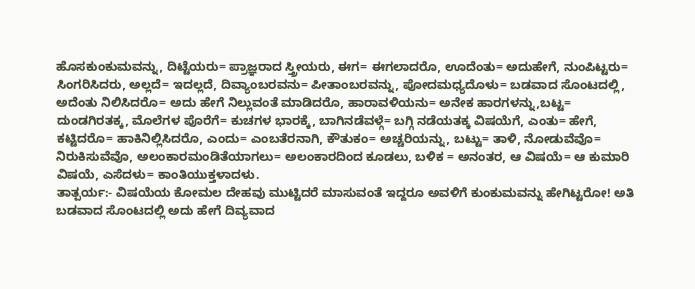ಹೊಸಕುಂಕುಮವನ್ನು, ದಿಟ್ಟೆಯರು= ಪ್ರಾಜ್ಞರಾದ ಸ್ತ್ರೀಯರು, ಈಗ= ಈಗಲಾದರೊ, ಊದೆಂತು= ಅದುಹೇಗೆ, ನುಂಪಿಟ್ಟರು= ಸಿಂಗರಿಸಿದರು, ಅಲ್ಲದೆ= ಇದಲ್ಲದೆ, ದಿವ್ಯಾಂಬರವನು= ಪೀತಾಂಬರವನ್ನು, ಪೋದಮಧ್ಯದೊಳು= ಬಡವಾದ ಸೊಂಟದಲ್ಲಿ, ಅದೆಂತು ನಿಲಿಸಿದರೊ= ಅದು ಹೇಗೆ ನಿಲ್ಲುವಂತೆ ಮಾಡಿದರೊ, ಹಾರಾವಳಿಯನು= ಅನೇಕ ಹಾರಗಳನ್ನು,ಬಟ್ಟ= ದುಂಡಗಿರತಕ್ಕ, ಮೊಲೆಗಳ ಪೊರೆಗೆ= ಕುಚಗಳ ಭಾರಕ್ಕೆ, ಬಾಗಿನಡೆವಳ್ಗೆ= ಬಗ್ಗಿ ನಡೆಯತಕ್ಕ ವಿಷಯೆಗೆ, ಎಂತು= ಹೇಗೆ, ಕಟ್ಟಿದರೊ= ಹಾಕಿನಿಲ್ಲಿಸಿದರೊ, ಎಂದು= ಎಂಬತೆರನಾಗಿ, ಕೌತುಕಂ= ಅಚ್ಚರಿಯನ್ನು, ಬಟ್ಟು= ತಾಳಿ, ನೋಡುವೆವೊ= ನಿರುಕಿಸುವೆವೊ, ಅಲಂಕಾರಮಂಡಿತೆಯಾಗಲು= ಅಲಂಕಾರದಿಂದ ಕೂಡಲು, ಬಳಿಕ = ಅನಂತರ, ಆ ವಿಷಯೆ= ಆ ಕುಮಾರಿ ವಿಷಯೆ, ಎಸೆದಳು= ಕಾಂತಿಯುಕ್ತಳಾದಳು.
ತಾತ್ಪರ್ಯ:- ವಿಷಯೆಯ ಕೋಮಲ ದೇಹವು ಮುಟ್ಟಿದರೆ ಮಾಸುವಂತೆ ಇದ್ದರೂ ಅವಳಿಗೆ ಕುಂಕುಮವನ್ನು ಹೇಗಿಟ್ಟರೋ! ಅತಿ ಬಡವಾದ ಸೊಂಟದಲ್ಲಿ ಅದು ಹೇಗೆ ದಿವ್ಯವಾದ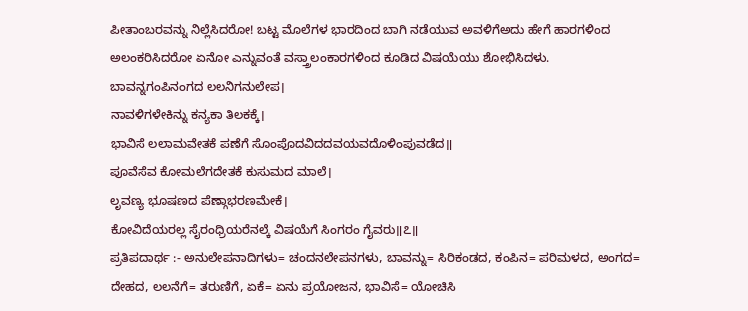ಪೀತಾಂಬರವನ್ನು ನಿಲ್ಲೆಸಿದರೋ! ಬಟ್ಟ ಮೊಲೆಗಳ ಭಾರದಿಂದ ಬಾಗಿ ನಡೆಯುವ ಅವಳಿಗೆಅದು ಹೇಗೆ ಹಾರಗಳಿಂದ ಅಲಂಕರಿಸಿದರೋ ಏನೋ ಎನ್ನುವಂತೆ ವಸ್ತ್ರಾಲಂಕಾರಗಳಿಂದ ಕೂಡಿದ ವಿಷಯೆಯು ಶೋಭಿಸಿದಳು.
ಬಾವನ್ನಗಂಪಿನಂಗದ ಲಲನಿಗನುಲೇಪ।
ನಾವಳಿಗಳೇಕಿನ್ನು ಕನ್ಯಕಾ ತಿಲಕಕ್ಕೆ।
ಭಾವಿಸೆ ಲಲಾಮವೇತಕೆ ಪಣೆಗೆ ಸೊಂಪೊದವಿದದವಯವದೊಳಿಂಪುವಡೆದ॥
ಪೂವೆಸೆವ ಕೋಮಲೆಗದೇತಕೆ ಕುಸುಮದ ಮಾಲೆ।
ಲೃವಣ್ಯ ಭೂಷಣದ ಪೆಣ್ಗಾಭರಣಮೇಕೆ।
ಕೋವಿದೆಯರಲ್ಲ ಸೈರಂಧ್ರಿಯರೆನಲ್ಕೆ ವಿಷಯೆಗೆ ಸಿಂಗರಂ ಗೈವರು॥೭॥
ಪ್ರತಿಪದಾರ್ಥ :- ಅನುಲೇಪನಾದಿಗಳು= ಚಂದನಲೇಪನಗಳು, ಬಾವನ್ನು= ಸಿರಿಕಂಡದ, ಕಂಪಿನ= ಪರಿಮಳದ, ಅಂಗದ= ದೇಹದ, ಲಲನೆಗೆ= ತರುಣಿಗೆ, ಏಕೆ= ಏನು ಪ್ರಯೋಜನ, ಭಾವಿಸೆ= ಯೋಚಿಸಿ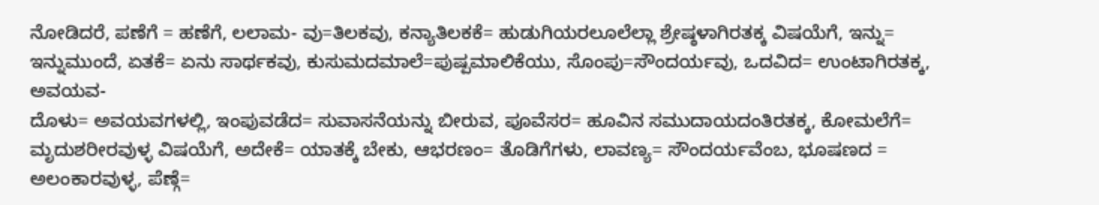ನೋಡಿದರೆ, ಪಣೆಗೆ = ಹಣೆಗೆ, ಲಲಾಮ- ವು=ತಿಲಕವು, ಕನ್ಯಾತಿಲಕಕೆ= ಹುಡುಗಿಯರಲೂಲೆಲ್ಲಾ ಶ್ರೇಷ್ಠಳಾಗಿರತಕ್ಕ ವಿಷಯೆಗೆ, ಇನ್ನು= ಇನ್ನುಮುಂದೆ, ಏತಕೆ= ಏನು ಸಾರ್ಥಕವು, ಕುಸುಮದಮಾಲೆ=ಪುಷ್ಪಮಾಲಿಕೆಯು, ಸೊಂಪು=ಸೌಂದರ್ಯವು, ಒದವಿದ= ಉಂಟಾಗಿರತಕ್ಕ, ಅವಯವ-
ದೊಳು= ಅವಯವಗಳಲ್ಲಿ, ಇಂಪುವಡೆದ= ಸುವಾಸನೆಯನ್ನು ಬೀರುವ, ಪೂವೆಸರ= ಹೂವಿನ ಸಮುದಾಯದಂತಿರತಕ್ಕ, ಕೋಮಲೆಗೆ= ಮೃದುಶರೀರವುಳ್ಳ ವಿಷಯೆಗೆ, ಅದೇಕೆ= ಯಾತಕ್ಕೆ ಬೇಕು, ಆಭರಣಂ= ತೊಡಿಗೆಗಳು, ಲಾವಣ್ಯ= ಸೌಂದರ್ಯವೆಂಬ, ಭೂಷಣದ = ಅಲಂಕಾರವುಳ್ಳ, ಪೆಣ್ಗೆ=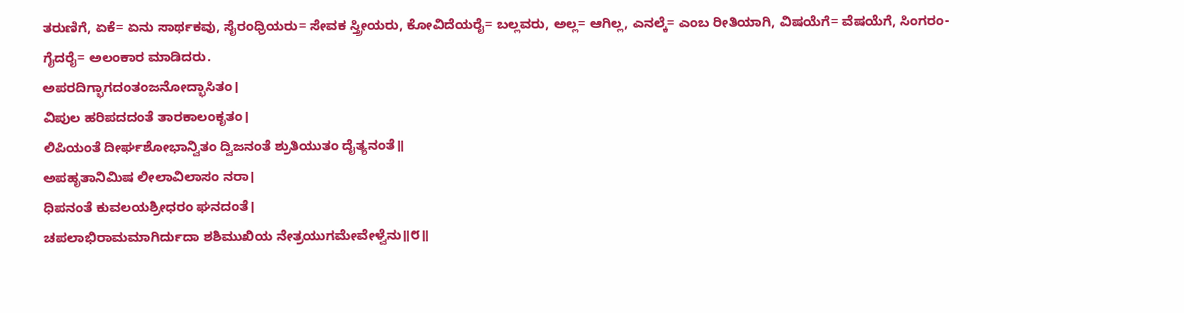ತರುಣಿಗೆ, ಏಕೆ= ಏನು ಸಾರ್ಥಕವು, ಸೈರಂಧ್ರಿಯರು= ಸೇವಕ ಸ್ತ್ರೀಯರು, ಕೋವಿದೆಯರೈ= ಬಲ್ಲವರು, ಅಲ್ಲ= ಆಗಿಲ್ಲ, ಎನಲ್ಕೆ= ಎಂಬ ರೀತಿಯಾಗಿ, ವಿಷಯೆಗೆ= ವೆಷಯೆಗೆ, ಸಿಂಗರಂ-
ಗೈದರೈ= ಅಲಂಕಾರ ಮಾಡಿದರು.
ಅಪರದಿಗ್ಭಾಗದಂತಂಜನೋದ್ಭಾಸಿತಂ।
ವಿಪುಲ ಹರಿಪದದಂತೆ ತಾರಕಾಲಂಕೃತಂ।
ಲಿಪಿಯಂತೆ ದೀರ್ಘಶೋಭಾನ್ವಿತಂ ದ್ವಿಜನಂತೆ ಶ್ರುತಿಯುತಂ ದೈತ್ಯನಂತೆ॥
ಅಪಹೃತಾನಿಮಿಷ ಲೀಲಾವಿಲಾಸಂ ನರಾ।
ಧಿಪನಂತೆ ಕುವಲಯಶ್ರೀಧರಂ ಘನದಂತೆ।
ಚಪಲಾಭಿರಾಮಮಾಗಿರ್ದುದಾ ಶಶಿಮುಖಿಯ ನೇತ್ರಯುಗಮೇವೇಳ್ವೆನು॥೮॥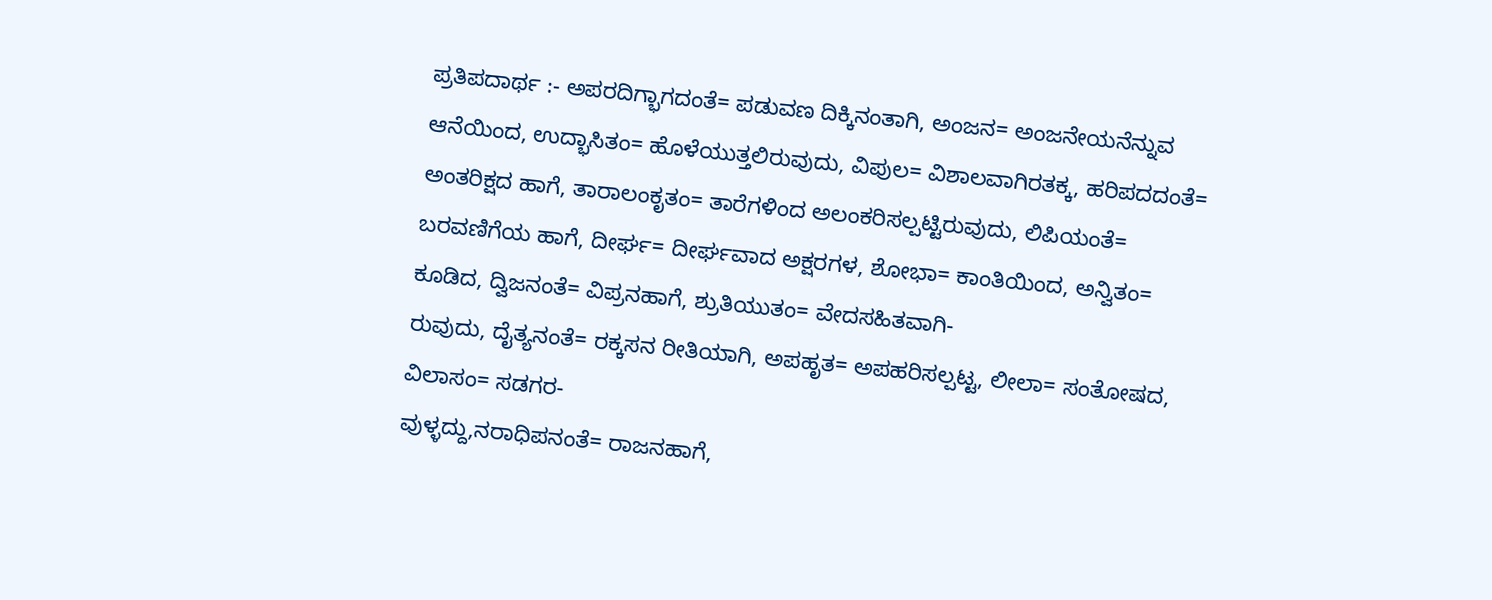ಪ್ರತಿಪದಾರ್ಥ :- ಅಪರದಿಗ್ಭಾಗದಂತೆ= ಪಡುವಣ ದಿಕ್ಕಿನಂತಾಗಿ, ಅಂಜನ= ಅಂಜನೇಯನೆನ್ನುವ ಆನೆಯಿಂದ, ಉದ್ಭಾಸಿತಂ= ಹೊಳೆಯುತ್ತಲಿರುವುದು, ವಿಪುಲ= ವಿಶಾಲವಾಗಿರತಕ್ಕ, ಹರಿಪದದಂತೆ= ಅಂತರಿಕ್ಷದ ಹಾಗೆ, ತಾರಾಲಂಕೃತಂ= ತಾರೆಗಳಿಂದ ಅಲಂಕರಿಸಲ್ಪಟ್ಟಿರುವುದು, ಲಿಪಿಯಂತೆ= ಬರವಣಿಗೆಯ ಹಾಗೆ, ದೀರ್ಘ= ದೀರ್ಘವಾದ ಅಕ್ಷರಗಳ, ಶೋಭಾ= ಕಾಂತಿಯಿಂದ, ಅನ್ವಿತಂ= ಕೂಡಿದ, ದ್ವಿಜನಂತೆ= ವಿಪ್ರನಹಾಗೆ, ಶ್ರುತಿಯುತಂ= ವೇದಸಹಿತವಾಗಿ-
ರುವುದು, ದೈತ್ಯನಂತೆ= ರಕ್ಕಸನ ರೀತಿಯಾಗಿ, ಅಪಹೃತ= ಅಪಹರಿಸಲ್ಪಟ್ಟ, ಲೀಲಾ= ಸಂತೋಷದ, ವಿಲಾಸಂ= ಸಡಗರ-
ವುಳ್ಳದ್ದು,ನರಾಧಿಪನಂತೆ= ರಾಜನಹಾಗೆ,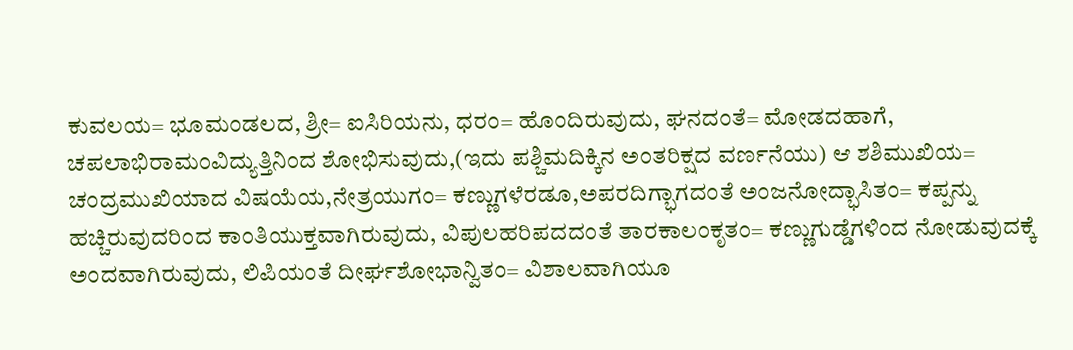ಕುವಲಯ= ಭೂಮಂಡಲದ, ಶ್ರೀ= ಐಸಿರಿಯನು, ಧರಂ= ಹೊಂದಿರುವುದು, ಘನದಂತೆ= ಮೋಡದಹಾಗೆ, ಚಪಲಾಭಿರಾಮಂವಿದ್ಯುತ್ತಿನಿಂದ ಶೋಭಿಸುವುದು,(ಇದು ಪಶ್ಚಿಮದಿಕ್ಕಿನ ಅಂತರಿಕ್ಷದ ವರ್ಣನೆಯು) ಆ ಶಶಿಮುಖಿಯ= ಚಂದ್ರಮುಖಿಯಾದ ವಿಷಯೆಯ,ನೇತ್ರಯುಗಂ= ಕಣ್ಣುಗಳೆರಡೂ,ಅಪರದಿಗ್ಭಾಗದಂತೆ ಅಂಜನೋದ್ಭಾಸಿತಂ= ಕಪ್ಪನ್ನು ಹಚ್ಚಿರುವುದರಿಂದ ಕಾಂತಿಯುಕ್ತವಾಗಿರುವುದು, ವಿಪುಲಹರಿಪದದಂತೆ ತಾರಕಾಲಂಕೃತಂ= ಕಣ್ಣುಗುಡ್ಡೆಗಳಿಂದ ನೋಡುವುದಕ್ಕೆ ಅಂದವಾಗಿರುವುದು, ಲಿಪಿಯಂತೆ ದೀರ್ಘಶೋಭಾನ್ವಿತಂ= ವಿಶಾಲವಾಗಿಯೂ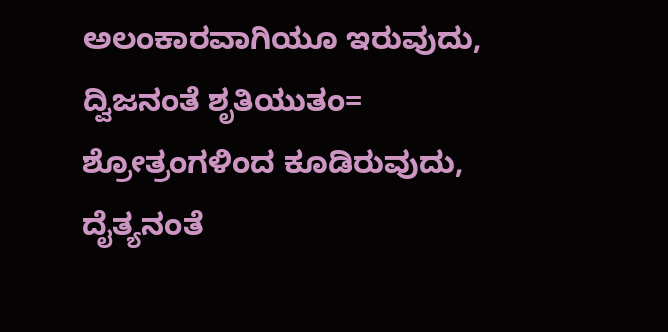ಅಲಂಕಾರವಾಗಿಯೂ ಇರುವುದು, ದ್ವಿಜನಂತೆ ಶೃತಿಯುತಂ= ಶ್ರೋತ್ರಂಗಳಿಂದ ಕೂಡಿರುವುದು, ದೈತ್ಯನಂತೆ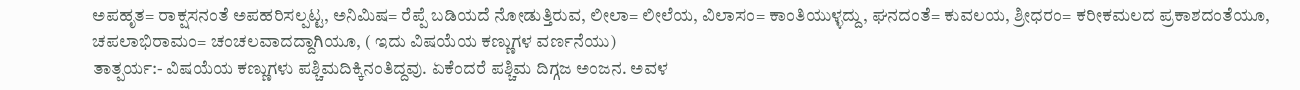ಅಪಹೃತ= ರಾಕ್ಷಸನಂತೆ ಅಪಹರಿಸಲ್ಪಟ್ಟ, ಅನಿಮಿಷ= ರೆಪ್ಪೆ ಬಡಿಯದೆ ನೋಡುತ್ತಿರುವ, ಲೀಲಾ= ಲೀಲೆಯ, ವಿಲಾಸಂ= ಕಾಂತಿಯುಳ್ಳದ್ದು, ಘನದಂತೆ= ಕುವಲಯ, ಶ್ರೀಧರಂ= ಕರೀಕಮಲದ ಪ್ರಕಾಶದಂತೆಯೂ, ಚಪಲಾಭಿರಾಮಂ= ಚಂಚಲವಾದದ್ದಾಗಿಯೂ, ( ಇದು ವಿಷಯೆಯ ಕಣ್ಣುಗಳ ವರ್ಣನೆಯು)
ತಾತ್ಪರ್ಯ:- ವಿಷಯೆಯ ಕಣ್ಣುಗಳು ಪಶ್ಚಿಮದಿಕ್ಕಿನಂತಿದ್ದವು. ಏಕೆಂದರೆ ಪಶ್ಚಿಮ ದಿಗ್ಗಜ ಅಂಜನ. ಅವಳ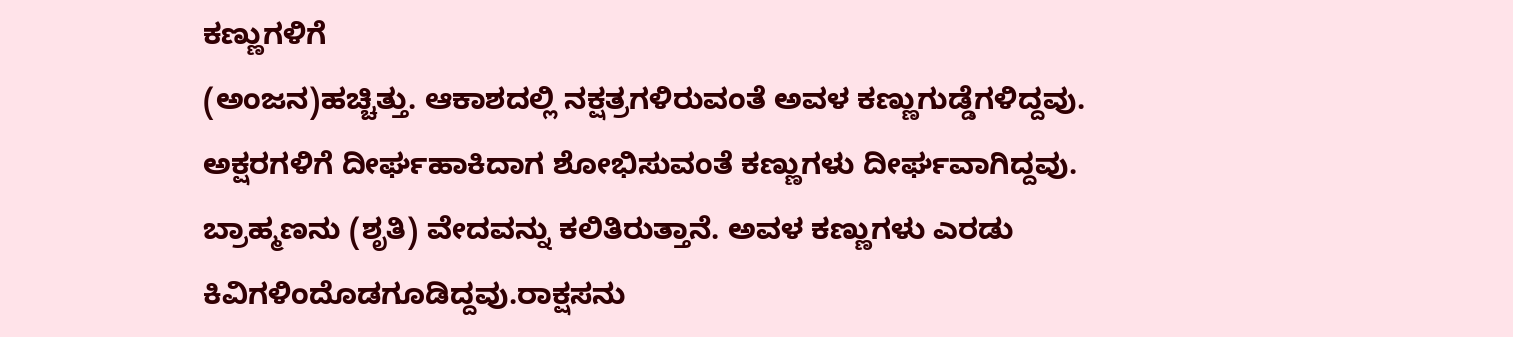ಕಣ್ಣುಗಳಿಗೆ
(ಅಂಜನ)ಹಚ್ಚಿತ್ತು. ಆಕಾಶದಲ್ಲಿ ನಕ್ಷತ್ರಗಳಿರುವಂತೆ ಅವಳ ಕಣ್ಣುಗುಡ್ಡೆಗಳಿದ್ದವು. ಅಕ್ಷರಗಳಿಗೆ ದೀರ್ಘಹಾಕಿದಾಗ ಶೋಭಿಸುವಂತೆ ಕಣ್ಣುಗಳು ದೀರ್ಘವಾಗಿದ್ದವು. ಬ್ರಾಹ್ಮಣನು (ಶೃತಿ) ವೇದವನ್ನು ಕಲಿತಿರುತ್ತಾನೆ. ಅವಳ ಕಣ್ಣುಗಳು ಎರಡು ಕಿವಿಗಳಿಂದೊಡಗೂಡಿದ್ದವು.ರಾಕ್ಷಸನು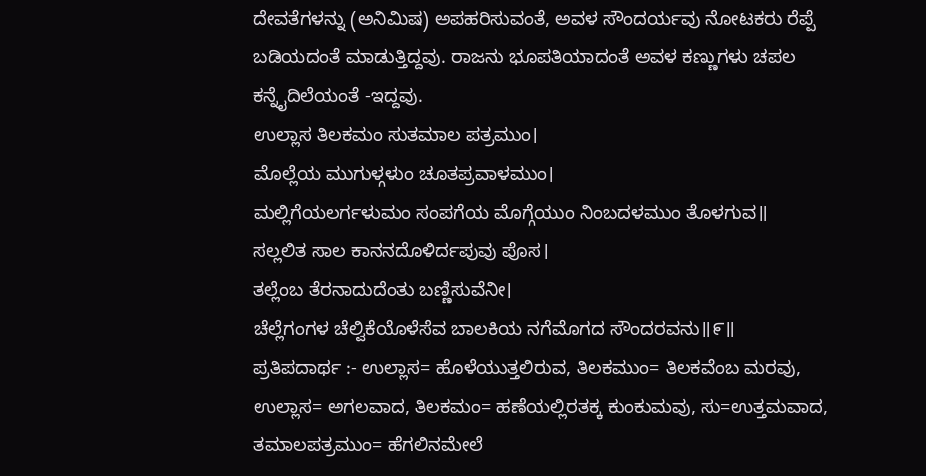ದೇವತೆಗಳನ್ನು (ಅನಿಮಿಷ) ಅಪಹರಿಸುವಂತೆ, ಅವಳ ಸೌಂದರ್ಯವು ನೋಟಕರು ರೆಪ್ಪೆ ಬಡಿಯದಂತೆ ಮಾಡುತ್ತಿದ್ದವು. ರಾಜನು ಭೂಪತಿಯಾದಂತೆ ಅವಳ ಕಣ್ಣುಗಳು ಚಪಲ ಕನ್ನೈದಿಲೆಯಂತೆ -ಇದ್ದವು.
ಉಲ್ಲಾಸ ತಿಲಕಮಂ ಸುತಮಾಲ ಪತ್ರಮುಂ।
ಮೊಲ್ಲೆಯ ಮುಗುಳ್ಗಳುಂ ಚೂತಪ್ರವಾಳಮುಂ।
ಮಲ್ಲಿಗೆಯಲರ್ಗಳುಮಂ ಸಂಪಗೆಯ ಮೊಗ್ಗೆಯುಂ ನಿಂಬದಳಮುಂ ತೊಳಗುವ॥
ಸಲ್ಲಲಿತ ಸಾಲ ಕಾನನದೊಳಿರ್ದಪುವು ಪೊಸ।
ತಲ್ಲೆಂಬ ತೆರನಾದುದೆಂತು ಬಣ್ಣಿಸುವೆನೀ।
ಚೆಲ್ಲೆಗಂಗಳ ಚೆಲ್ವಿಕೆಯೊಳೆಸೆವ ಬಾಲಕಿಯ ನಗೆಮೊಗದ ಸೌಂದರವನು॥೯॥
ಪ್ರತಿಪದಾರ್ಥ :- ಉಲ್ಲಾಸ= ಹೊಳೆಯುತ್ತಲಿರುವ, ತಿಲಕಮುಂ= ತಿಲಕವೆಂಬ ಮರವು, ಉಲ್ಲಾಸ= ಅಗಲವಾದ, ತಿಲಕಮಂ= ಹಣೆಯಲ್ಲಿರತಕ್ಕ ಕುಂಕುಮವು, ಸು=ಉತ್ತಮವಾದ, ತಮಾಲಪತ್ರಮುಂ= ಹೆಗಲಿನಮೇಲೆ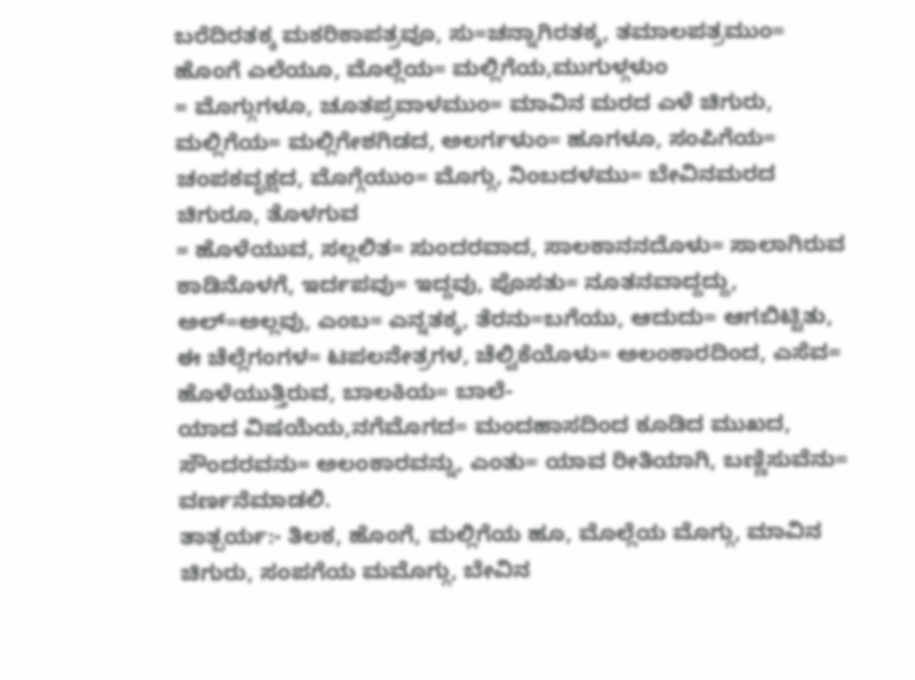ಬರೆದಿರತಕ್ಕ ಮಕರಿಕಾಪತ್ರವೂ, ಸು=ಚನ್ನಾಗಿರತಕ್ಕ, ತಮಾಲಪತ್ರಮುಂ= ಹೊಂಗೆ ಎಲೆಯೂ, ಮೊಲ್ಲೆಯ= ಮಲ್ಲಿಗೆಯ,ಮುಗುಳ್ಗಳುಂ
= ಮೊಗ್ಗುಗಳೂ, ಚೂತಪ್ರವಾಳಮುಂ= ಮಾವಿನ ಮರದ ಎಳೆ ಚಿಗುರು, ಮಲ್ಲಿಗೆಯ= ಮಲ್ಲಿಗೇಶಗಿಡದ, ಅಲರ್ಗಳುಂ= ಹೂಗಳೂ, ಸಂಪಿಗೆಯ= ಚಂಪಕವೃಕ್ಷದ, ಮೊಗ್ಗೆಯುಂ= ಮೊಗ್ಗು, ನಿಂಬದಳಮು= ಬೇವಿನಮರದ ಚಿಗುರೂ, ತೊಳಗುವ
= ಹೊಳೆಯುವ, ಸಲ್ಲಲಿತ= ಸುಂದರವಾದ, ಸಾಲಕಾನನದೊಳು= ಸಾಲಾಗಿರುವ ಕಾಡಿನೊಳಗೆ, ಇರ್ದಪವು= ಇದ್ದವು, ಪೊಸತು= ನೂತನವಾದ್ದದ್ದು, ಅಲ್=ಅಲ್ಲವು, ಎಂಬ= ಎನ್ನತಕ್ಕ, ತೆರನು=ಬಗೆಯು, ಆದುದು= ಆಗಬಿಟ್ಟಿತು, ಈ ಚೆಲ್ಲೆಗಂಗಳ= ಟಪಲನೇತ್ರಗಳ, ಚೆಲ್ವಿಕೆಯೊಳು= ಅಲಂಕಾರದಿಂದ, ಎಸೆವ= ಹೊಳೆಯುತ್ತಿರುವ, ಬಾಲಕಿಯ= ಬಾಲೆ-
ಯಾದ ವಿಷಯೆಯ,ನಗೆಮೊಗದ= ಮಂದಹಾಸದಿಂದ ಕೂಡಿದ ಮುಖದ, ಸೌಂದರವನು= ಅಲಂಕಾರವನ್ನು, ಎಂತು= ಯಾವ ರೀತಿಯಾಗಿ, ಬಣ್ಣಿಸುವೆನು= ವರ್ಣನೆಮಾಡಲಿ.
ತಾತ್ಪರ್ಯ:- ತಿಲಕ, ಹೊಂಗೆ, ಮಲ್ಲಿಗೆಯ ಹೂ, ಮೊಲ್ಲೆಯ ಮೊಗ್ಗು, ಮಾವಿನ ಚಿಗುರು, ಸಂಪಗೆಯ ಮಮೊಗ್ಗು, ಬೇವಿನ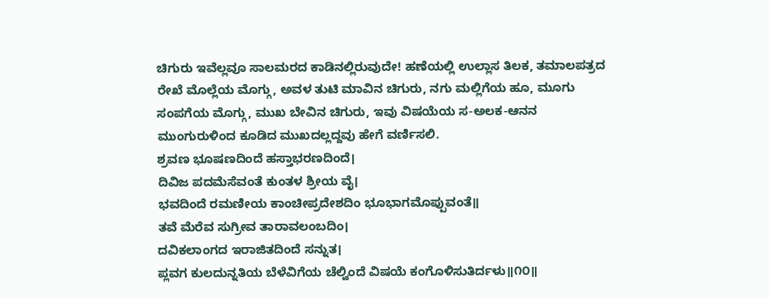ಚಿಗುರು ಇವೆಲ್ಲವೂ ಸಾಲಮರದ ಕಾಡಿನಲ್ಲಿರುವುದೇ! ಹಣೆಯಲ್ಲಿ ಉಲ್ಲಾಸ ತಿಲಕ, ತಮಾಲಪತ್ರದ ರೇಖೆ ಮೊಲ್ಲೆಯ ಮೊಗ್ಗು, ಅವಳ ತುಟಿ ಮಾವಿನ ಚಿಗುರು, ನಗು ಮಲ್ಲಿಗೆಯ ಹೂ, ಮೂಗು ಸಂಪಗೆಯ ಮೊಗ್ಗು, ಮುಖ ಬೇವಿನ ಚಿಗುರು, ಇವು ವಿಷಯೆಯ ಸ-ಅಲಕ-ಆನನ ಮುಂಗುರುಳಿಂದ ಕೂಡಿದ ಮುಖದಲ್ಲದ್ದವು ಹೇಗೆ ವರ್ಣಿಸಲಿ.
ಶ್ರವಣ ಭೂಷಣದಿಂದೆ ಹಸ್ತಾಭರಣದಿಂದೆ।
ದಿವಿಜ ಪದಮೆಸೆವಂತೆ ಕುಂತಳ ಶ್ರೀಯ ವೈ।
ಭವದಿಂದೆ ರಮಣೀಯ ಕಾಂಚೀಪ್ರದೇಶದಿಂ ಭೂಭಾಗಮೊಪ್ಪುವಂತೆ॥
ತವೆ ಮೆರೆವ ಸುಗ್ರೀವ ತಾರಾವಲಂಬದಿಂ।
ದವಿಕಲಾಂಗದ ಇರಾಜಿತದಿಂದೆ ಸನ್ನುತ।
ಪ್ಲವಗ ಕುಲದುನ್ನತಿಯ ಬೆಳೆವಿಗೆಯ ಚೆಲ್ವಿಂದೆ ವಿಷಯೆ ಕಂಗೊಳಿಸುತಿರ್ದಳು॥೧೦॥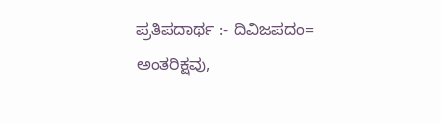ಪ್ರತಿಪದಾರ್ಥ :- ದಿವಿಜಪದಂ= ಅಂತರಿಕ್ಷವು,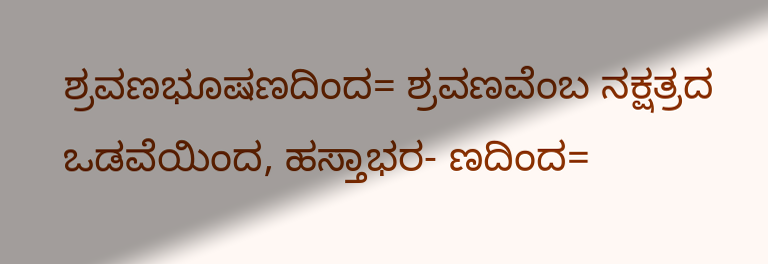ಶ್ರವಣಭೂಷಣದಿಂದ= ಶ್ರವಣವೆಂಬ ನಕ್ಷತ್ರದ ಒಡವೆಯಿಂದ, ಹಸ್ತಾಭರ- ಣದಿಂದ=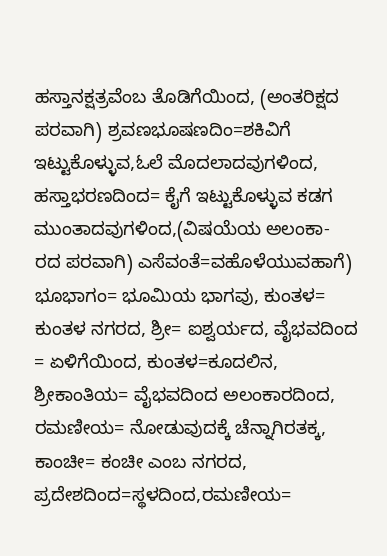ಹಸ್ತಾನಕ್ಷತ್ರವೆಂಬ ತೊಡಿಗೆಯಿಂದ, (ಅಂತರಿಕ್ಷದ ಪರವಾಗಿ) ಶ್ರವಣಭೂಷಣದಿಂ=ಶಕಿವಿಗೆ ಇಟ್ಟುಕೊಳ್ಳುವ,ಓಲೆ ಮೊದಲಾದವುಗಳಿಂದ, ಹಸ್ತಾಭರಣದಿಂದ= ಕೈಗೆ ಇಟ್ಟುಕೊಳ್ಳುವ ಕಡಗ ಮುಂತಾದವುಗಳಿಂದ,(ವಿಷಯೆಯ ಅಲಂಕಾ-
ರದ ಪರವಾಗಿ) ಎಸೆವಂತೆ=ವಹೊಳೆಯುವಹಾಗೆ) ಭೂಭಾಗಂ= ಭೂಮಿಯ ಭಾಗವು, ಕುಂತಳ= ಕುಂತಳ ನಗರದ, ಶ್ರೀ= ಐಶ್ವರ್ಯದ, ವೈಭವದಿಂದ = ಏಳಿಗೆಯಿಂದ, ಕುಂತಳ=ಕೂದಲಿನ, ಶ್ರೀಕಾಂತಿಯ= ವೈಭವದಿಂದ ಅಲಂಕಾರದಿಂದ, ರಮಣೀಯ= ನೋಡುವುದಕ್ಕೆ ಚೆನ್ನಾಗಿರತಕ್ಕ, ಕಾಂಚೀ= ಕಂಚೀ ಎಂಬ ನಗರದ, ಪ್ರದೇಶದಿಂದ=ಸ್ಥಳದಿಂದ,ರಮಣೀಯ=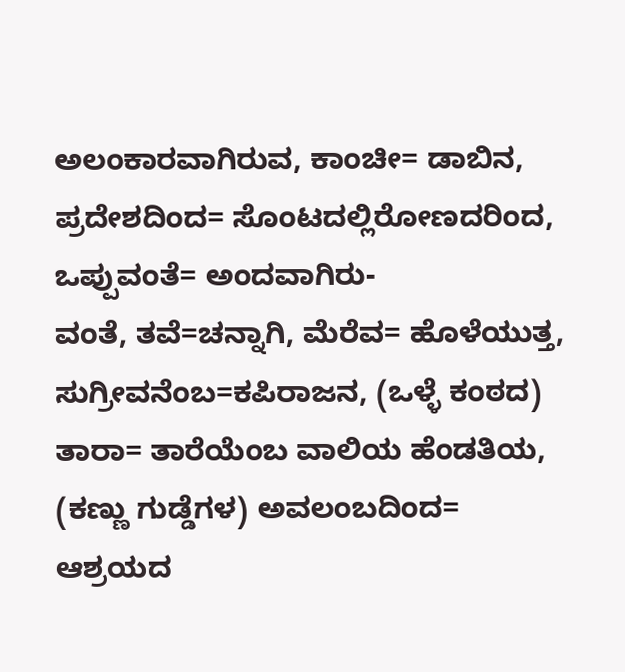ಅಲಂಕಾರವಾಗಿರುವ, ಕಾಂಚೀ= ಡಾಬಿನ, ಪ್ರದೇಶದಿಂದ= ಸೊಂಟದಲ್ಲಿರೋಣದರಿಂದ, ಒಪ್ಪುವಂತೆ= ಅಂದವಾಗಿರು-
ವಂತೆ, ತವೆ=ಚನ್ನಾಗಿ, ಮೆರೆವ= ಹೊಳೆಯುತ್ತ, ಸುಗ್ರೀವನೆಂಬ=ಕಪಿರಾಜನ, (ಒಳ್ಳೆ ಕಂಠದ) ತಾರಾ= ತಾರೆಯೆಂಬ ವಾಲಿಯ ಹೆಂಡತಿಯ, (ಕಣ್ಣು ಗುಡ್ಡೆಗಳ) ಅವಲಂಬದಿಂದ= ಆಶ್ರಯದ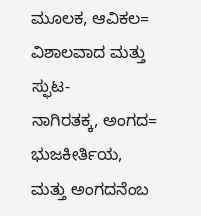ಮೂಲಕ, ಆವಿಕಲ= ವಿಶಾಲವಾದ ಮತ್ತು ಸ್ಫುಟ-
ನಾಗಿರತಕ್ಕ, ಅಂಗದ= ಭುಜಕೀರ್ತಿಯ, ಮತ್ತು ಅಂಗದನೆಂಬ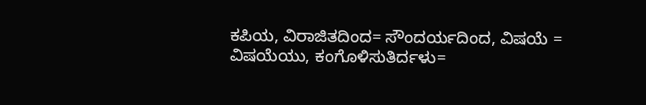ಕಪಿಯ, ವಿರಾಜಿತದಿಂದ= ಸೌಂದರ್ಯದಿಂದ, ವಿಷಯೆ =
ವಿಷಯೆಯು, ಕಂಗೊಳಿಸುತಿರ್ದಳು=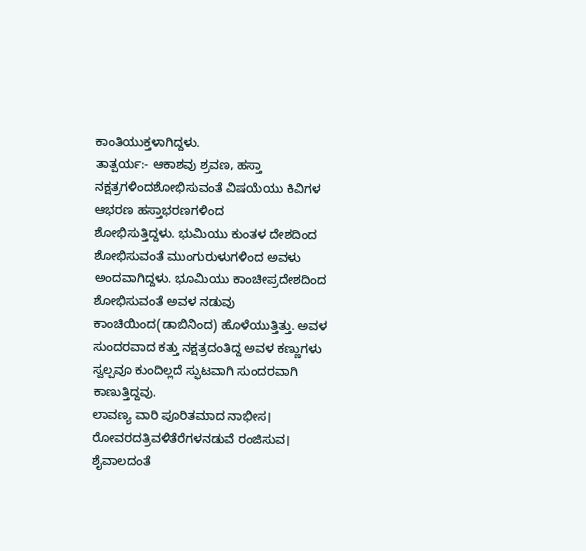ಕಾಂತಿಯುಕ್ತಳಾಗಿದ್ದಳು.
ತಾತ್ಪರ್ಯ:- ಆಕಾಶವು ಶ್ರವಣ, ಹಸ್ತಾ ನಕ್ಷತ್ರಗಳಿಂದಶೋಭಿಸುವಂತೆ ವಿಷಯೆಯು ಕಿವಿಗಳ ಆಭರಣ ಹಸ್ತಾಭರಣಗಳಿಂದ
ಶೋಭಿಸುತ್ತಿದ್ದಳು. ಭುಮಿಯು ಕುಂತಳ ದೇಶದಿಂದ ಶೋಭಿಸುವಂತೆ ಮುಂಗುರುಳುಗಳಿಂದ ಅವಳು ಅಂದವಾಗಿದ್ದಳು. ಭೂಮಿಯು ಕಾಂಚೀಪ್ರದೇಶದಿಂದ ಶೋಭಿಸುವಂತೆ ಅವಳ ನಡುವು ಕಾಂಚಿಯಿಂದ(ಡಾಬಿನಿಂದ) ಹೊಳೆಯುತ್ತಿತ್ತು. ಅವಳ ಸುಂದರವಾದ ಕತ್ತು ನಕ್ಷತ್ರದಂತಿದ್ದ ಅವಳ ಕಣ್ಣುಗಳು ಸ್ವಲ್ಪವೂ ಕುಂದಿಲ್ಲದೆ ಸ್ಫುಟವಾಗಿ ಸುಂದರವಾಗಿ ಕಾಣುತ್ತಿದ್ದವು.
ಲಾವಣ್ಯ ವಾರಿ ಪೂರಿತಮಾದ ನಾಭೀಸ।
ರೋವರದತ್ರಿವಳಿತೆರೆಗಳನಡುವೆ ರಂಜಿಸುವ।
ಶೈವಾಲದಂತೆ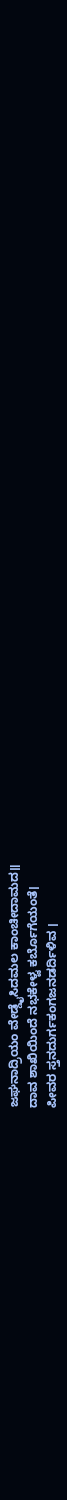ಜಘನಾದ್ರಿಯಂ ವೇಡ್ಡೈಸಿದಮಲ ಕಾಂಚೀದಾಮದ॥
ದಾವ ಶಾಖಿಯಿಂದೆ ನಭಕೇಳ್ವ ಕರ್ಬೊಗೆಯಂತೆ।
ಪೀವರ ಸ್ತನದುರ್ಗಕಂಗಜನಡರ್ದಿಳಿವ ।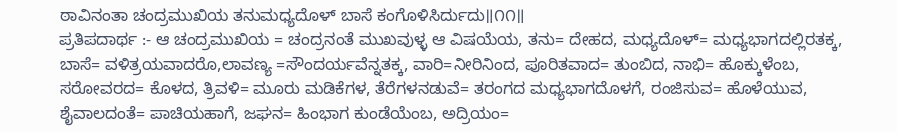ಠಾವಿನಂತಾ ಚಂದ್ರಮುಖಿಯ ತನುಮಧ್ಯದೊಳ್ ಬಾಸೆ ಕಂಗೊಳಿಸಿರ್ದುದು॥೧೧॥
ಪ್ರತಿಪದಾರ್ಥ :- ಆ ಚಂದ್ರಮುಖಿಯ = ಚಂದ್ರನಂತೆ ಮುಖವುಳ್ಳ ಆ ವಿಷಯೆಯ, ತನು= ದೇಹದ, ಮಧ್ಯದೊಳ್= ಮಧ್ಯಭಾಗದಲ್ಲಿರತಕ್ಕ, ಬಾಸೆ= ವಳಿತ್ರಯವಾದರೊ,ಲಾವಣ್ಯ =ಸೌಂದರ್ಯವೆನ್ನತಕ್ಕ, ವಾರಿ=ನೀರಿನಿಂದ, ಪೂರಿತವಾದ= ತುಂಬಿದ, ನಾಭಿ= ಹೊಕ್ಕುಳೆಂಬ, ಸರೋವರದ= ಕೊಳದ, ತ್ರಿವಳಿ= ಮೂರು ಮಡಿಕೆಗಳ, ತೆರೆಗಳನಡುವೆ= ತರಂಗದ ಮಧ್ಯಭಾಗದೊಳಗೆ, ರಂಜಿಸುವ= ಹೊಳೆಯುವ, ಶೈವಾಲದಂತೆ= ಪಾಚಿಯಹಾಗೆ, ಜಘನ= ಹಿಂಭಾಗ ಕುಂಡೆಯೆಂಬ, ಅದ್ರಿಯಂ=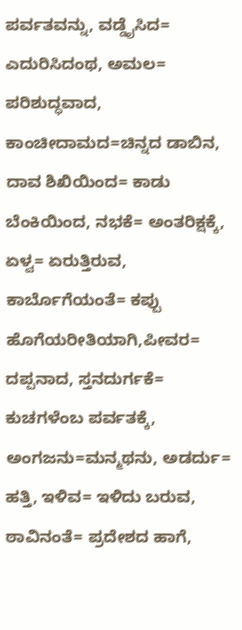ಪರ್ವತವನ್ನು, ವಡ್ಡೈಸಿದ= ಎದುರಿಸಿದಂಥ, ಅಮಲ= ಪರಿಶುದ್ಧವಾದ, ಕಾಂಚೀದಾಮದ=ಚಿನ್ನದ ಡಾಬಿನ, ದಾವ ಶಿಖಿಯಿಂದ= ಕಾಡು ಬೆಂಕಿಯಿಂದ, ನಭಕೆ= ಅಂತರಿಕ್ಷಕ್ಕೆ, ಏಳ್ವ= ಏರುತ್ತಿರುವ, ಕಾರ್ಬೊಗೆಯಂತೆ= ಕಪ್ಪು ಹೊಗೆಯರೀತಿಯಾಗಿ,ಪೀವರ= ದಪ್ಪನಾದ, ಸ್ತನದುರ್ಗಕೆ= ಕುಚಗಳೆಂಬ ಪರ್ವತಕ್ಕೆ, ಅಂಗಜನು=ಮನ್ಮಥನು, ಅಡರ್ದು=
ಹತ್ತಿ, ಇಳಿವ= ಇಳಿದು ಬರುವ, ಠಾವಿನಂತೆ= ಪ್ರದೇಶದ ಹಾಗೆ,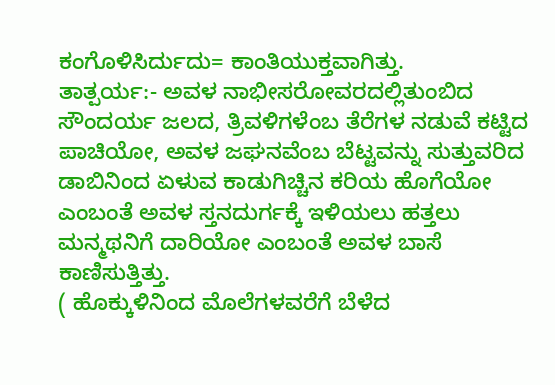ಕಂಗೊಳಿಸಿರ್ದುದು= ಕಾಂತಿಯುಕ್ತವಾಗಿತ್ತು.
ತಾತ್ಪರ್ಯ:- ಅವಳ ನಾಭೀಸರೋವರದಲ್ಲಿತುಂಬಿದ ಸೌಂದರ್ಯ ಜಲದ, ತ್ರಿವಳಿಗಳೆಂಬ ತೆರೆಗಳ ನಡುವೆ ಕಟ್ಟಿದ ಪಾಚಿಯೋ, ಅವಳ ಜಘನವೆಂಬ ಬೆಟ್ಟವನ್ನು ಸುತ್ತುವರಿದ ಡಾಬಿನಿಂದ ಏಳುವ ಕಾಡುಗಿಚ್ಚಿನ ಕರಿಯ ಹೊಗೆಯೋ ಎಂಬಂತೆ ಅವಳ ಸ್ತನದುರ್ಗಕ್ಕೆ ಇಳಿಯಲು ಹತ್ತಲು ಮನ್ಮಥನಿಗೆ ದಾರಿಯೋ ಎಂಬಂತೆ ಅವಳ ಬಾಸೆ ಕಾಣಿಸುತ್ತಿತ್ತು.
( ಹೊಕ್ಕುಳಿನಿಂದ ಮೊಲೆಗಳವರೆಗೆ ಬೆಳೆದ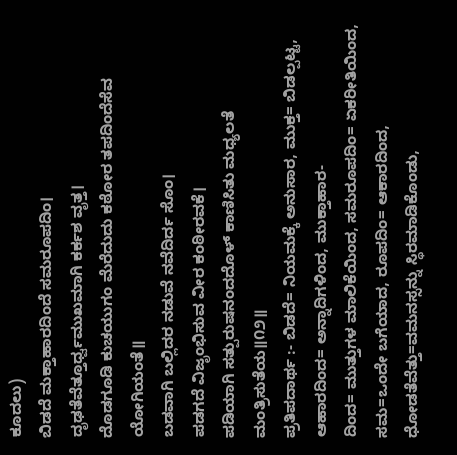ಕೂದಲು)
ಬಿಡದೆ ಮಕ್ತಾಹಾರದಿಂದೆ ಸಮರೂಪದಿಂ।
ದೃಢತೆವೆತ್ತೂರ್ಧ್ವಮುಖಮಾಗಿ ಕರ್ಕಶ ವೃತ್ತ।
ದೊಡಗೂಡಿ ಕುಚಯುಗಂ ಮೆರೆದುದು ಕಠೋರ ತಪದಿಂದೆಸೆವ ಯೋಗಿಯಂತೆ॥
ಬಡವಾಗಿ ಬಲ್ಲಿದರ ನಡುವೆ ನವೆದಿರ್ದ ಸೊಂ।
ಪಡಗದೆ ವಿಜೃಂಭಿಸುವ ವೀರ ಕಂಠೀರವಕೆ।
ಪಡಿಯಾಗಿ ಸತ್ಪುರುಷನಂದದೊಳ್ ಕಾಣಿಸಿತು ಮಧ್ಯಲತೆ ಮಂತ್ರಿಸುತೆಯ॥೧೨॥
ಪ್ರತಿಪದಾರ್ಥ :- ಬಿಡದೆ= ನಿಯಮಕ್ಕೆ ಅನುಸಾರ, ಮುಕ್ತ= ಬಿಡಲ್ಪಟ್ಟ, ಆಹಾರದಿಂದ= ಅನ್ನಾದಿಗಳಿಂದ, ಮುಕ್ತಾಹಾರ-
ದಿಂದ= ಮುತ್ತುಗಳ ಮಾಲಿಕೆಯಿಂದ, ಸಮರೂಪದಿಂ= ಏಕರೀತಿಯಿಂದ, ಸಮ=ಒಂದೇ ಬಗೆಯಾದ, ರೂಪದಿಂ= ಆಕಾರದಿಂದ, ಧೋಡತೆವೆತ್ತು=ವಮನಸ್ಸನ್ನು ಸ್ಥಿರಮಾಡಿಕೊಂಡು,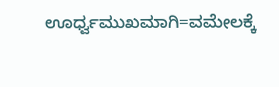ಊರ್ಧ್ವಮುಖಮಾಗಿ=ವಮೇಲಕ್ಕೆ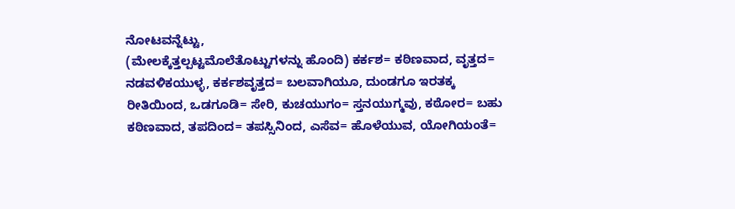ನೋಟವನ್ನೆಟ್ಟು,
(ಮೇಲಕ್ಕೆತ್ತಲ್ಪಟ್ಟಮೊಲೆತೊಟ್ಟುಗಳನ್ನು ಹೊಂದಿ) ಕರ್ಕಶ= ಕಠಿಣವಾದ, ವೃತ್ತದ= ನಡವಳಿಕಯುಳ್ಳ, ಕರ್ಕಶವೃತ್ತದ= ಬಲವಾಗಿಯೂ, ದುಂಡಗೂ ಇರತಕ್ಕ ರೀತಿಯಿಂದ, ಒಡಗೂಡಿ= ಸೇರಿ, ಕುಚಯುಗಂ= ಸ್ತನಯುಗ್ಮವು, ಕಠೋರ= ಬಹು ಕಠಿಣವಾದ, ತಪದಿಂದ= ತಪಸ್ಸಿನಿಂದ, ಎಸೆವ= ಹೊಳೆಯುವ, ಯೋಗಿಯಂತೆ=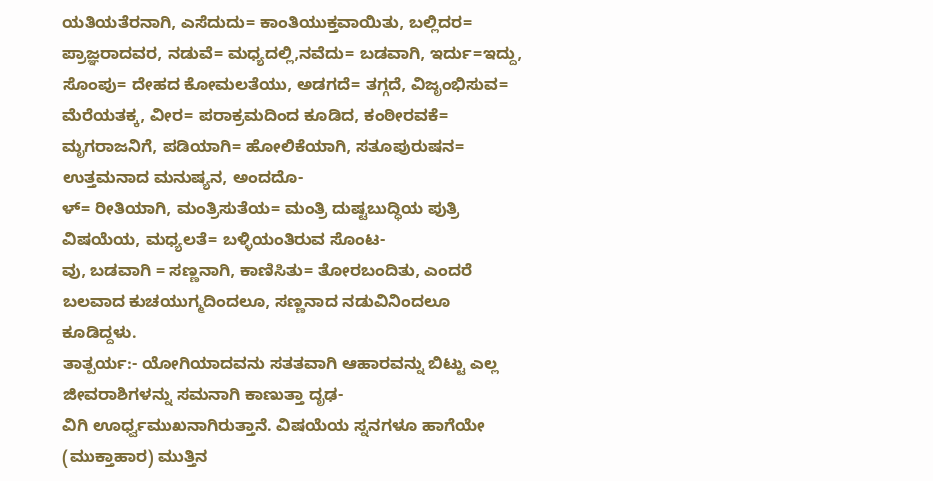ಯತಿಯತೆರನಾಗಿ, ಎಸೆದುದು= ಕಾಂತಿಯುಕ್ತವಾಯಿತು, ಬಲ್ಲಿದರ= ಪ್ರಾಜ್ಞರಾದವರ, ನಡುವೆ= ಮಧ್ಯದಲ್ಲಿ,ನವೆದು= ಬಡವಾಗಿ, ಇರ್ದು=ಇದ್ದು, ಸೊಂಪು= ದೇಹದ ಕೋಮಲತೆಯು, ಅಡಗದೆ= ತಗ್ಗದೆ, ವಿಜೃಂಭಿಸುವ= ಮೆರೆಯತಕ್ಕ, ವೀರ= ಪರಾಕ್ರಮದಿಂದ ಕೂಡಿದ, ಕಂಠೀರವಕೆ= ಮೃಗರಾಜನಿಗೆ, ಪಡಿಯಾಗಿ= ಹೋಲಿಕೆಯಾಗಿ, ಸತೂಪುರುಷನ= ಉತ್ತಮನಾದ ಮನುಷ್ಯನ, ಅಂದದೊ-
ಳ್= ರೀತಿಯಾಗಿ, ಮಂತ್ರಿಸುತೆಯ= ಮಂತ್ರಿ ದುಷ್ಟಬುದ್ಧಿಯ ಪುತ್ರಿ ವಿಷಯೆಯ, ಮಧ್ಯಲತೆ= ಬಳ್ಳಿಯಂತಿರುವ ಸೊಂಟ-
ವು, ಬಡವಾಗಿ = ಸಣ್ಣನಾಗಿ, ಕಾಣಿಸಿತು= ತೋರಬಂದಿತು, ಎಂದರೆ ಬಲವಾದ ಕುಚಯುಗ್ಮದಿಂದಲೂ, ಸಣ್ಣನಾದ ನಡುವಿನಿಂದಲೂ ಕೂಡಿದ್ದಳು.
ತಾತ್ಪರ್ಯ:- ಯೋಗಿಯಾದವನು ಸತತವಾಗಿ ಆಹಾರವನ್ನು ಬಿಟ್ಟು ಎಲ್ಲ ಜೀವರಾಶಿಗಳನ್ನು ಸಮನಾಗಿ ಕಾಣುತ್ತಾ ದೃಢ-
ವಿಗಿ ಊರ್ಧ್ವಮುಖನಾಗಿರುತ್ತಾನೆ. ವಿಷಯೆಯ ಸ್ನನಗಳೂ ಹಾಗೆಯೇ (ಮುಕ್ತಾಹಾರ) ಮುತ್ತಿನ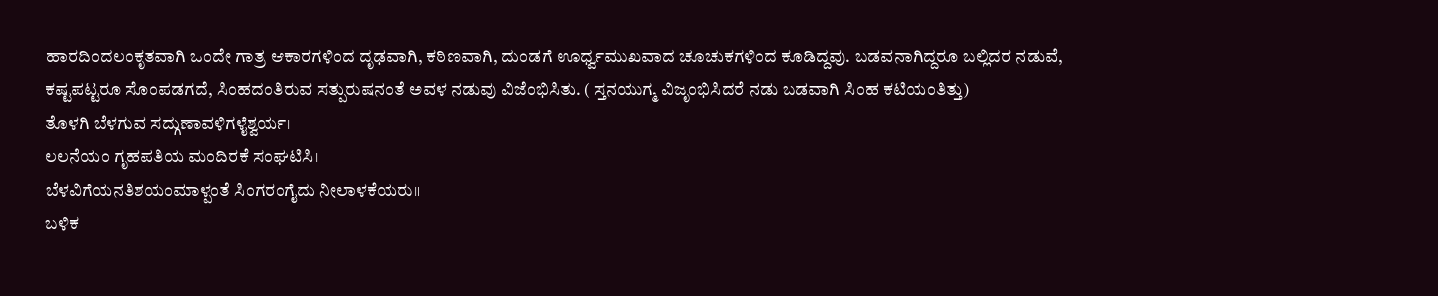ಹಾರದಿಂದಲಂಕೃತವಾಗಿ ಒಂದೇ ಗಾತ್ರ ಆಕಾರಗಳಿಂದ ದೃಢವಾಗಿ, ಕಠಿಣವಾಗಿ, ದುಂಡಗೆ ಊರ್ಧ್ವಮುಖವಾದ ಚೂಚುಕಗಳಿಂದ ಕೂಡಿದ್ದವು. ಬಡವನಾಗಿದ್ದರೂ ಬಲ್ಲಿದರ ನಡುವೆ, ಕಷ್ಟಪಟ್ಟರೂ ಸೊಂಪಡಗದೆ, ಸಿಂಹದಂತಿರುವ ಸತ್ಪುರುಷನಂತೆ ಅವಳ ನಡುವು ವಿಜೆಂಭಿಸಿತು. ( ಸ್ತನಯುಗ್ಮ ವಿಜೃಂಭಿಸಿದರೆ ನಡು ಬಡವಾಗಿ ಸಿಂಹ ಕಟಿಯಂತಿತ್ತು)
ತೊಳಗಿ ಬೆಳಗುವ ಸದ್ಗುಣಾವಳಿಗಳೈಶ್ವರ್ಯ।
ಲಲನೆಯಂ ಗೃಹಪತಿಯ ಮಂದಿರಕೆ ಸಂಘಟಿಸಿ।
ಬೆಳವಿಗೆಯನತಿಶಯಂಮಾಳ್ಪಂತೆ ಸಿಂಗರಂಗೈದು ನೀಲಾಳಕೆಯರು॥
ಬಳಿಕ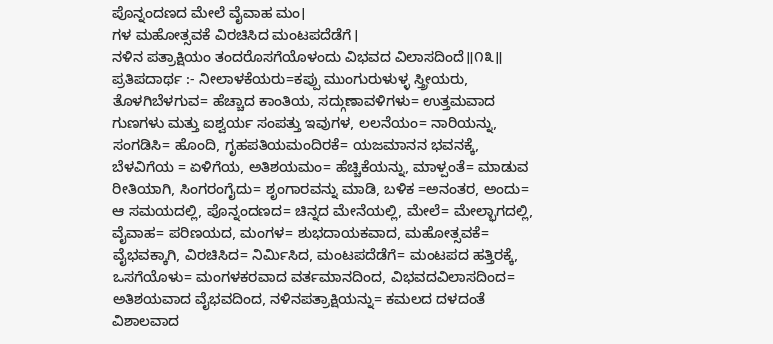ಪೊನ್ನಂದಣದ ಮೇಲೆ ವೈವಾಹ ಮಂ।
ಗಳ ಮಹೋತ್ಸವಕೆ ವಿರಚಿಸಿದ ಮಂಟಪದೆಡೆಗೆ।
ನಳಿನ ಪತ್ರಾಕ್ಷಿಯಂ ತಂದರೊಸಗೆಯೊಳಂದು ವಿಭವದ ವಿಲಾಸದಿಂದೆ॥೧೩॥
ಪ್ರತಿಪದಾರ್ಥ :- ನೀಲಾಳಕೆಯರು=ಕಪ್ಪು ಮುಂಗುರುಳುಳ್ಳ ಸ್ತ್ರೀಯರು, ತೊಳಗಿಬೆಳಗುವ= ಹೆಚ್ಚಾದ ಕಾಂತಿಯ, ಸದ್ಗುಣಾವಳಿಗಳು= ಉತ್ತಮವಾದ ಗುಣಗಳು ಮತ್ತು ಐಶ್ವರ್ಯ ಸಂಪತ್ತು ಇವುಗಳ, ಲಲನೆಯಂ= ನಾರಿಯನ್ನು, ಸಂಗಡಿಸಿ= ಹೊಂದಿ, ಗೃಹಪತಿಯಮಂದಿರಕೆ= ಯಜಮಾನನ ಭವನಕ್ಕೆ, ಬೆಳವಿಗೆಯ = ಏಳಿಗೆಯ, ಅತಿಶಯಮಂ= ಹೆಚ್ಚಿಕೆಯನ್ನು, ಮಾಳ್ಪಂತೆ= ಮಾಡುವ ರೀತಿಯಾಗಿ, ಸಿಂಗರಂಗೈದು= ಶೃಂಗಾರವನ್ನು ಮಾಡಿ, ಬಳಿಕ =ಅನಂತರ, ಅಂದು= ಆ ಸಮಯದಲ್ಲಿ, ಪೊನ್ನಂದಣದ= ಚಿನ್ನದ ಮೇನೆಯಲ್ಲಿ, ಮೇಲೆ= ಮೇಲ್ಭಾಗದಲ್ಲಿ, ವೈವಾಹ= ಪರಿಣಯದ, ಮಂಗಳ= ಶುಭದಾಯಕವಾದ, ಮಹೋತ್ಸವಕೆ= ವೈಭವಕ್ಕಾಗಿ, ವಿರಚಿಸಿದ= ನಿರ್ಮಿಸಿದ, ಮಂಟಪದೆಡೆಗೆ= ಮಂಟಪದ ಹತ್ತಿರಕ್ಕೆ, ಒಸಗೆಯೊಳು= ಮಂಗಳಕರವಾದ ವರ್ತಮಾನದಿಂದ, ವಿಭವದವಿಲಾಸದಿಂದ= ಅತಿಶಯವಾದ ವೈಭವದಿಂದ, ನಳಿನಪತ್ರಾಕ್ಷಿಯನ್ನು= ಕಮಲದ ದಳದಂತೆ ವಿಶಾಲವಾದ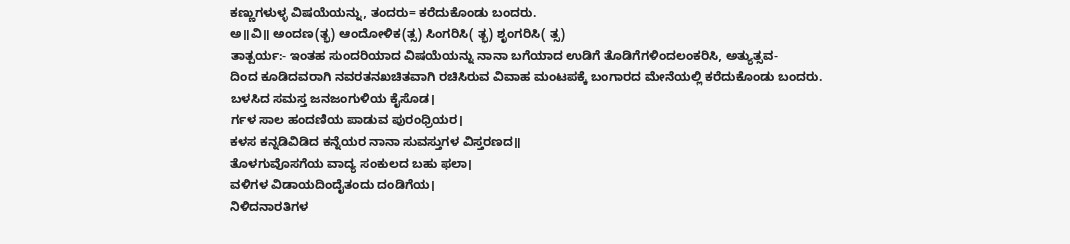ಕಣ್ಣುಗಳುಳ್ಳ ವಿಷಯೆಯನ್ನು, ತಂದರು= ಕರೆದುಕೊಂಡು ಬಂದರು.
ಅ॥ವಿ॥ ಅಂದಣ(ತ್ಭ) ಆಂದೋಳಿಕ(ತ್ಸ) ಸಿಂಗರಿಸಿ( ತ್ಭ) ಶೃಂಗರಿಸಿ( ತ್ಸ)
ತಾತ್ಪರ್ಯ:- ಇಂತಹ ಸುಂದರಿಯಾದ ವಿಷಯೆಯನ್ನು ನಾನಾ ಬಗೆಯಾದ ಉಡಿಗೆ ತೊಡಿಗೆಗಳಿಂದಲಂಕರಿಸಿ, ಅತ್ಯುತ್ಸವ-
ದಿಂದ ಕೂಡಿದವರಾಗಿ ನವರತನಖಚಿತವಾಗಿ ರಚಿಸಿರುವ ವಿವಾಹ ಮಂಟಪಕ್ಕೆ ಬಂಗಾರದ ಮೇನೆಯಲ್ಲಿ ಕರೆದುಕೊಂಡು ಬಂದರು.
ಬಳಸಿದ ಸಮಸ್ತ ಜನಜಂಗುಳಿಯ ಕೈಸೊಡ।
ರ್ಗಳ ಸಾಲ ಹಂದಣಿಯ ಪಾಡುವ ಪುರಂಧ್ರಿಯರ।
ಕಳಸ ಕನ್ನಡಿವಿಡಿದ ಕನ್ನೆಯರ ನಾನಾ ಸುವಸ್ತುಗಳ ವಿಸ್ತರಣದ॥
ತೊಳಗುವೊಸಗೆಯ ವಾದ್ಯ ಸಂಕುಲದ ಬಹು ಫಲಾ।
ವಳಿಗಳ ವಿಡಾಯದಿಂದೈತಂದು ದಂಡಿಗೆಯ।
ನಿಳಿದನಾರತಿಗಳ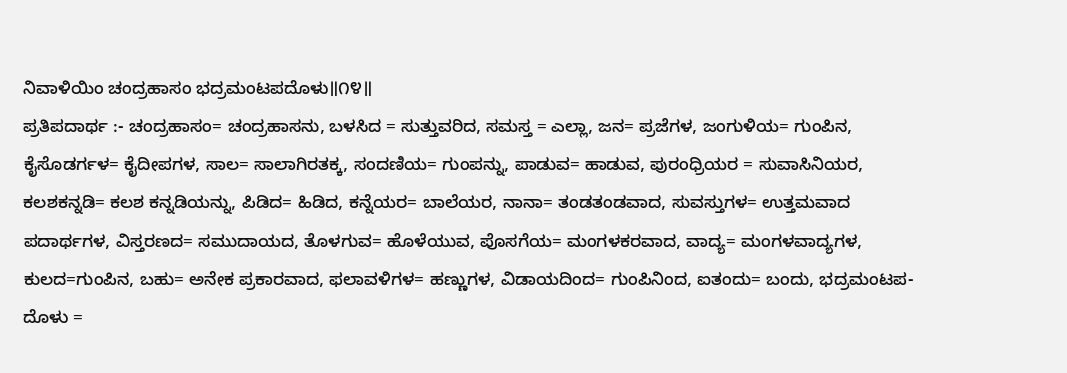ನಿವಾಳಿಯಿಂ ಚಂದ್ರಹಾಸಂ ಭದ್ರಮಂಟಪದೊಳು॥೧೪॥
ಪ್ರತಿಪದಾರ್ಥ :- ಚಂದ್ರಹಾಸಂ= ಚಂದ್ರಹಾಸನು, ಬಳಸಿದ = ಸುತ್ತುವರಿದ, ಸಮಸ್ತ = ಎಲ್ಲಾ, ಜನ= ಪ್ರಜೆಗಳ, ಜಂಗುಳಿಯ= ಗುಂಪಿನ, ಕೈಸೊಡರ್ಗಳ= ಕೈದೀಪಗಳ, ಸಾಲ= ಸಾಲಾಗಿರತಕ್ಕ, ಸಂದಣಿಯ= ಗುಂಪನ್ನು, ಪಾಡುವ= ಹಾಡುವ, ಪುರಂಧ್ರಿಯರ = ಸುವಾಸಿನಿಯರ, ಕಲಶಕನ್ನಡಿ= ಕಲಶ ಕನ್ನಡಿಯನ್ನು, ಪಿಡಿದ= ಹಿಡಿದ, ಕನ್ನೆಯರ= ಬಾಲೆಯರ, ನಾನಾ= ತಂಡತಂಡವಾದ, ಸುವಸ್ತುಗಳ= ಉತ್ತಮವಾದ ಪದಾರ್ಥಗಳ, ವಿಸ್ತರಣದ= ಸಮುದಾಯದ, ತೊಳಗುವ= ಹೊಳೆಯುವ, ಪೊಸಗೆಯ= ಮಂಗಳಕರವಾದ, ವಾದ್ಯ= ಮಂಗಳವಾದ್ಯಗಳ, ಕುಲದ=ಗುಂಪಿನ, ಬಹು= ಅನೇಕ ಪ್ರಕಾರವಾದ, ಫಲಾವಳಿಗಳ= ಹಣ್ಣುಗಳ, ವಿಡಾಯದಿಂದ= ಗುಂಪಿನಿಂದ, ಐತಂದು= ಬಂದು, ಭದ್ರಮಂಟಪ- ದೊಳು =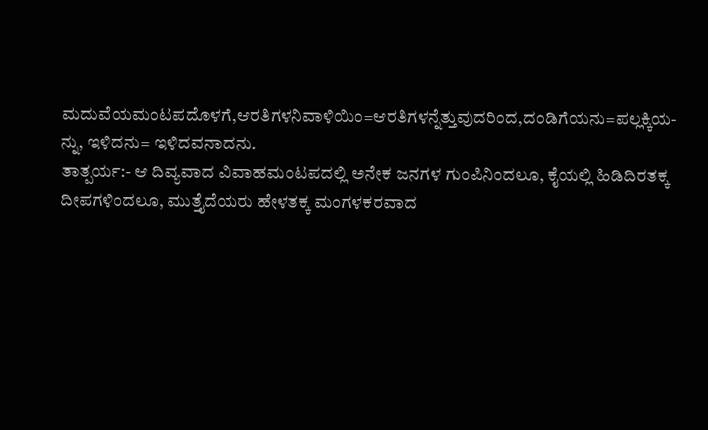ಮದುವೆಯಮಂಟಪದೊಳಗೆ,ಆರತಿಗಳನಿವಾಳಿಯಿಂ=ಆರತಿಗಳನ್ನೆತ್ತುವುದರಿಂದ,ದಂಡಿಗೆಯನು=ಪಲ್ಲಕ್ಕಿಯ-
ನ್ನು, ಇಳಿದನು= ಇಳಿದವನಾದನು.
ತಾತ್ಪರ್ಯ:- ಆ ದಿವ್ಯವಾದ ವಿವಾಹಮಂಟಪದಲ್ಲಿ ಅನೇಕ ಜನಗಳ ಗುಂಪಿನಿಂದಲೂ, ಕೈಯಲ್ಲಿ ಹಿಡಿದಿರತಕ್ಕ ದೀಪಗಳಿಂದಲೂ, ಮುತ್ತೈದೆಯರು ಹೇಳತಕ್ಕ ಮಂಗಳಕರವಾದ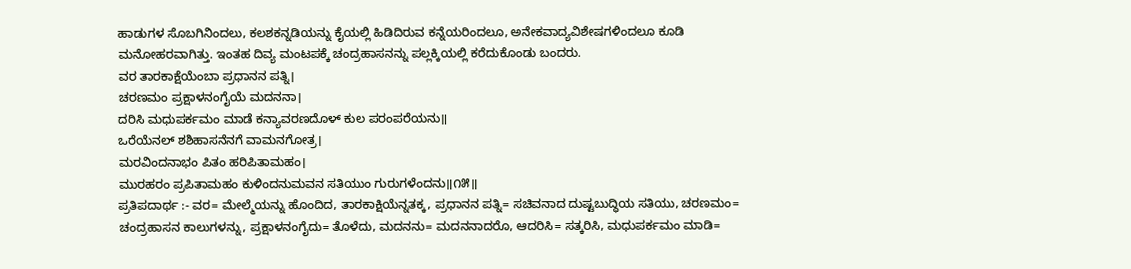ಹಾಡುಗಳ ಸೊಬಗಿನಿಂದಲು, ಕಲಶಕನ್ನಡಿಯನ್ನು ಕೈಯಲ್ಲಿ ಹಿಡಿದಿರುವ ಕನ್ನೆಯರಿಂದಲೂ, ಅನೇಕವಾದ್ಯವಿಶೇಷಗಳಿಂದಲೂ ಕೂಡಿ ಮನೋಹರವಾಗಿತ್ತು. ಇಂತಹ ದಿವ್ಯ ಮಂಟಪಕ್ಕೆ ಚಂದ್ರಹಾಸನನ್ನು ಪಲ್ಲಕ್ಕಿಯಲ್ಲಿ ಕರೆದುಕೊಂಡು ಬಂದರು.
ವರ ತಾರಕಾಕ್ಷೆಯೆಂಬಾ ಪ್ರಧಾನನ ಪತ್ನಿ।
ಚರಣಮಂ ಪ್ರಕ್ಷಾಳನಂಗೈಯೆ ಮದನನಾ।
ದರಿಸಿ ಮಧುಪರ್ಕಮಂ ಮಾಡೆ ಕನ್ಯಾವರಣದೊಳ್ ಕುಲ ಪರಂಪರೆಯನು॥
ಒರೆಯೆನಲ್ ಶಶಿಹಾಸನೆನಗೆ ವಾಮನಗೋತ್ರ।
ಮರವಿಂದನಾಭಂ ಪಿತಂ ಹರಿಪಿತಾಮಹಂ।
ಮುರಹರಂ ಪ್ರಪಿತಾಮಹಂ ಕುಳಿಂದನುಮವನ ಸತಿಯುಂ ಗುರುಗಳೆಂದನು॥೧೫॥
ಪ್ರತಿಪದಾರ್ಥ :- ವರ= ಮೇಲ್ಮೆಯನ್ನು ಹೊಂದಿದ, ತಾರಕಾಕ್ಷಿಯೆನ್ನತಕ್ಕ, ಪ್ರಧಾನನ ಪತ್ನಿ= ಸಚಿವನಾದ ದುಷ್ಟಬುದ್ಧಿಯ ಸತಿಯು, ಚರಣಮಂ= ಚಂದ್ರಹಾಸನ ಕಾಲುಗಳನ್ನು, ಪ್ರಕ್ಷಾಳನಂಗೈದು= ತೊಳೆದು, ಮದನನು= ಮದನನಾದರೊ, ಆದರಿಸಿ= ಸತ್ಕರಿಸಿ, ಮಧುಪರ್ಕಮಂ ಮಾಡಿ=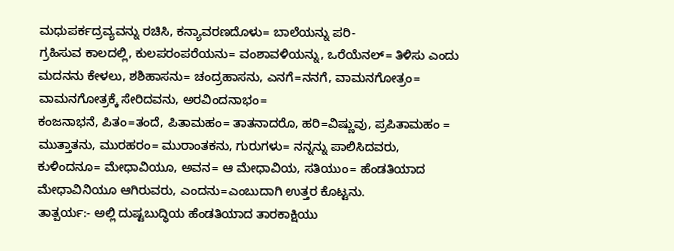ಮಧುಪರ್ಕದ್ರವ್ಯವನ್ನು ರಚಿಸಿ, ಕನ್ಯಾವರಣದೊಳು= ಬಾಲೆಯನ್ನು ಪರಿ-
ಗ್ರಹಿಸುವ ಕಾಲದಲ್ಲಿ, ಕುಲಪರಂಪರೆಯನು= ವಂಶಾವಳಿಯನ್ನು, ಒರೆಯೆನಲ್= ತಿಳಿಸು ಎಂದು ಮದನನು ಕೇಳಲು, ಶಶಿಹಾಸನು= ಚಂದ್ರಹಾಸನು, ಎನಗೆ=ನನಗೆ, ವಾಮನಗೋತ್ರಂ= ವಾಮನಗೋತ್ರಕ್ಕೆ ಸೇರಿದವನು, ಅರವಿಂದನಾಭಂ=
ಕಂಜನಾಭನೆ, ಪಿತಂ=ತಂದೆ, ಪಿತಾಮಹಂ= ತಾತನಾದರೊ, ಹರಿ=ವಿಷ್ಣುವು, ಪ್ರಪಿತಾಮಹಂ = ಮುತ್ತಾತನು, ಮುರಹರಂ= ಮುರಾಂತಕನು, ಗುರುಗಳು= ನನ್ನನ್ನು ಪಾಲಿಸಿದವರು, ಕುಳಿಂದನೂ= ಮೇಧಾವಿಯೂ, ಅವನ= ಆ ಮೇಧಾವಿಯ, ಸತಿಯುಂ= ಹೆಂಡತಿಯಾದ ಮೇಧಾವಿನಿಯೂ ಆಗಿರುವರು, ಎಂದನು=ಎಂಬುದಾಗಿ ಉತ್ತರ ಕೊಟ್ಟನು.
ತಾತ್ಪರ್ಯ:- ಅಲ್ಲಿ ದುಷ್ಟಬುದ್ಧಿಯ ಹೆಂಡತಿಯಾದ ತಾರಕಾಕ್ಷಿಯು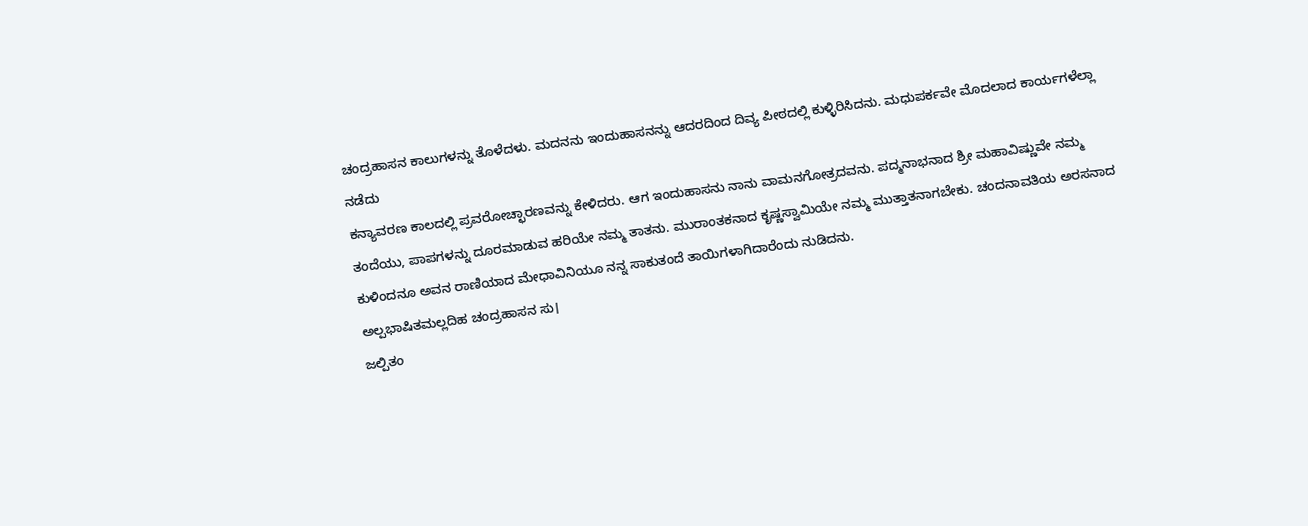ಚಂದ್ರಹಾಸನ ಕಾಲುಗಳನ್ನು ತೊಳೆದಳು. ಮದನನು ಇಂದುಹಾಸನನ್ನು ಆದರದಿಂದ ದಿವ್ಯ ಪೀಠದಲ್ಲಿ ಕುಳ್ಳಿರಿಸಿದನು. ಮಧುಪರ್ಕವೇ ಮೊದಲಾದ ಕಾರ್ಯಗಳೆಲ್ಲಾ ನಡೆದು
ಕನ್ಯಾವರಣ ಕಾಲದಲ್ಲಿ ಪ್ರವರೋಚ್ಛಾರಣವನ್ನು ಕೇಳಿದರು. ಆಗ ಇಂದುಹಾಸನು ನಾನು ವಾಮನಗೋತ್ರದವನು. ಪದ್ಮನಾಭನಾದ ಶ್ರೀ ಮಹಾವಿಷ್ಣುವೇ ನಮ್ಮ ತಂದೆಯು, ಪಾಪಗಳನ್ನು ದೂರಮಾಡುವ ಹರಿಯೇ ನಮ್ಮ ತಾತನು. ಮುರಾಂತಕನಾದ ಕೃಷ್ಣಸ್ವಾಮಿಯೇ ನಮ್ಮ ಮುತ್ತಾತನಾಗಬೇಕು. ಚಂದನಾವತಿಯ ಅರಸನಾದ ಕುಳಿಂದನೂ ಅವನ ರಾಣಿಯಾದ ಮೇಧಾವಿನಿಯೂ ನನ್ನ ಸಾಕುತಂದೆ ತಾಯಿಗಳಾಗಿದಾರೆಂದು ನುಡಿದನು.
ಅಲ್ಪಭಾಷಿತಮಲ್ಲದಿಹ ಚಂದ್ರಹಾಸನ ಸು।
ಜಲ್ಪಿತಂ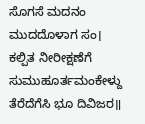ಸೊಗಸೆ ಮದನಂ ಮುದದೊಳಾಗ ಸಂ।
ಕಲ್ಪಿತ ನೀರೀಕ್ಷಣೆಗೆ ಸುಮುಹೂರ್ತಮಂಕೇಳ್ದು ತೆರೆದೆಗೆಸಿ ಭೂ ದಿವಿಜರ॥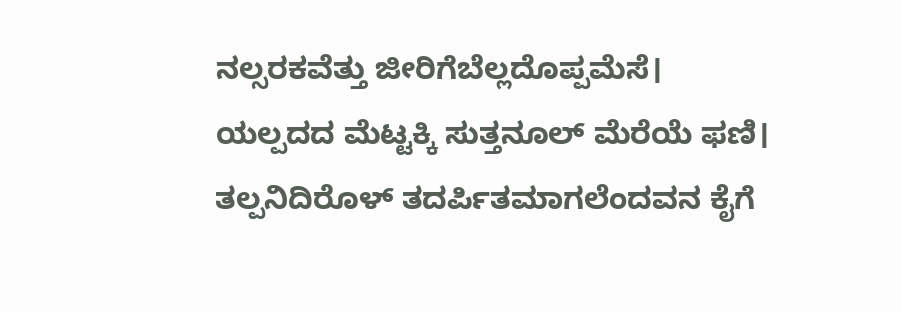ನಲ್ಸರಕವೆತ್ತು ಜೀರಿಗೆಬೆಲ್ಲದೊಪ್ಪಮೆಸೆ।
ಯಲ್ಪದದ ಮೆಟ್ಟಕ್ಕಿ ಸುತ್ತನೂಲ್ ಮೆರೆಯೆ ಫಣಿ।
ತಲ್ಪನಿದಿರೊಳ್ ತದರ್ಪಿತಮಾಗಲೆಂದವನ ಕೈಗೆ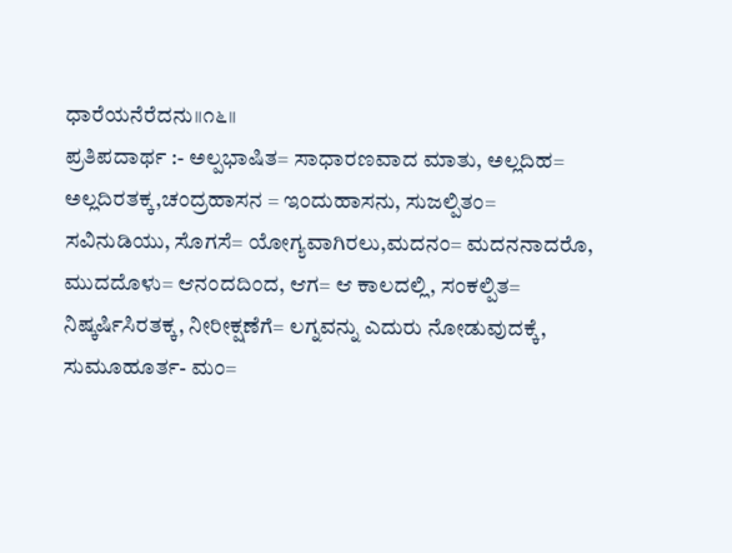ಧಾರೆಯನೆರೆದನು॥೧೬॥
ಪ್ರತಿಪದಾರ್ಥ :- ಅಲ್ಪಭಾಷಿತ= ಸಾಧಾರಣವಾದ ಮಾತು, ಅಲ್ಲದಿಹ= ಅಲ್ಲದಿರತಕ್ಕ,ಚಂದ್ರಹಾಸನ = ಇಂದುಹಾಸನು, ಸುಜಲ್ಪಿತಂ= ಸವಿನುಡಿಯು, ಸೊಗಸೆ= ಯೋಗ್ಯವಾಗಿರಲು,ಮದನಂ= ಮದನನಾದರೊ, ಮುದದೊಳು= ಆನಂದದಿಂದ, ಆಗ= ಆ ಕಾಲದಲ್ಲಿ, ಸಂಕಲ್ಪಿತ= ನಿಷ್ಕರ್ಷಿಸಿರತಕ್ಕ, ನೀರೀಕ್ಷಣೆಗೆ= ಲಗ್ನವನ್ನು ಎದುರು ನೋಡುವುದಕ್ಕೆ, ಸುಮೂಹೂರ್ತ- ಮಂ=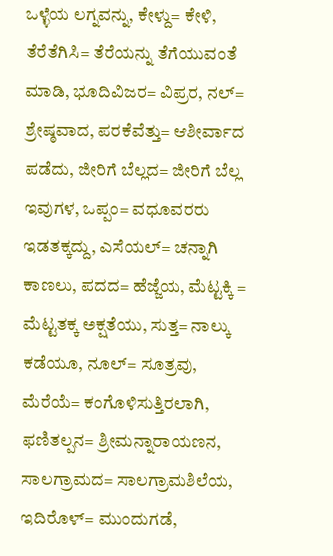ಒಳ್ಳೆಯ ಲಗ್ನವನ್ನು, ಕೇಳ್ದು= ಕೇಳಿ, ತೆರೆತೆಗಿಸಿ= ತೆರೆಯನ್ನು ತೆಗೆಯುವಂತೆ ಮಾಡಿ, ಭೂದಿವಿಜರ= ವಿಪ್ರರ, ನಲ್= ಶ್ರೇಷ್ಠವಾದ, ಪರಕೆವೆತ್ತು= ಆಶೀರ್ವಾದ ಪಡೆದು, ಜೀರಿಗೆ ಬೆಲ್ಲದ= ಜೀರಿಗೆ ಬೆಲ್ಲ ಇವುಗಳ, ಒಪ್ಪಂ= ವಧೂವರರು ಇಡತಕ್ಕದ್ದು, ಎಸೆಯಲ್= ಚನ್ನಾಗಿ ಕಾಣಲು, ಪದದ= ಹೆಜ್ಜೆಯ, ಮೆಟ್ಟಕ್ಕಿ = ಮೆಟ್ಟತಕ್ಕ ಅಕ್ಷತೆಯು, ಸುತ್ತ= ನಾಲ್ಕು ಕಡೆಯೂ, ನೂಲ್= ಸೂತ್ರವು, ಮೆರೆಯೆ= ಕಂಗೊಳಿಸುತ್ತಿರಲಾಗಿ, ಫಣಿತಲ್ಪನ= ಶ್ರೀಮನ್ನಾರಾಯಣನ, ಸಾಲಗ್ರಾಮದ= ಸಾಲಗ್ರಾಮಶಿಲೆಯ, ಇದಿರೊಳ್= ಮುಂದುಗಡೆ,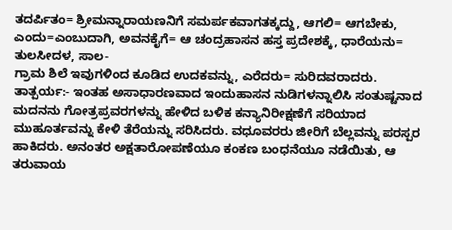ತದರ್ಪಿತಂ= ಶ್ರೀಮನ್ನಾರಾಯಣನಿಗೆ ಸಮರ್ಪಕವಾಗತಕ್ಕದ್ದು, ಆಗಲಿ= ಆಗಬೇಕು, ಎಂದು=ಎಂಬುದಾಗಿ, ಅವನಕೈಗೆ= ಆ ಚಂದ್ರಹಾಸನ ಹಸ್ತ ಪ್ರದೇಶಕ್ಕೆ, ಧಾರೆಯನು= ತುಲಸೀದಳ, ಸಾಲ-
ಗ್ರಾಮ ಶಿಲೆ ಇವುಗಳಿಂದ ಕೂಡಿದ ಉದಕವನ್ನು, ಎರೆದರು= ಸುರಿದವರಾದರು.
ತಾತ್ಪರ್ಯ:- ಇಂತಹ ಅಸಾಧಾರಣವಾದ ಇಂದುಹಾಸನ ನುಡಿಗಳನ್ನಾಲಿಸಿ ಸಂತುಷ್ಟನಾದ ಮದನನು ಗೋತ್ರಪ್ರವರಗಳನ್ನು ಹೇಳಿದ ಬಳಿಕ ಕನ್ಯಾನಿರೀಕ್ಷಣೆಗೆ ಸರಿಯಾದ ಮುಹೂರ್ತವನ್ನು ಕೇಳಿ ತೆರೆಯನ್ನು ಸರಿಸಿದರು. ವಧೂವರರು ಜೀರಿಗೆ ಬೆಲ್ಲವನ್ನು ಪರಸ್ಪರ ಹಾಕಿದರು. ಅನಂತರ ಅಕ್ಷತಾರೋಪಣೆಯೂ ಕಂಕಣ ಬಂಧನೆಯೂ ನಡೆಯಿತು, ಆ ತರುವಾಯ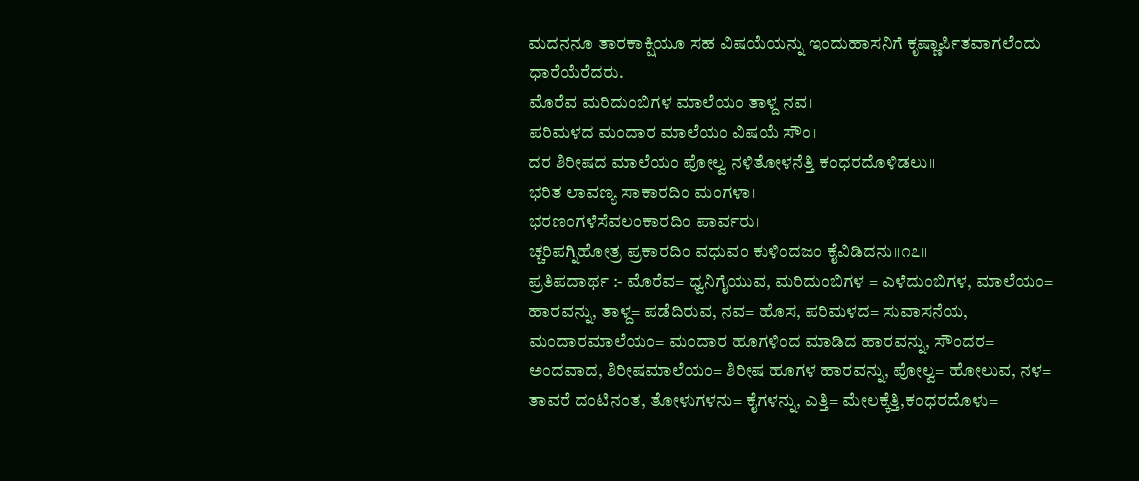ಮದನನೂ ತಾರಕಾಕ್ಷಿಯೂ ಸಹ ವಿಷಯೆಯನ್ನು ಇಂದುಹಾಸನಿಗೆ ಕೃಷ್ಣಾರ್ಪಿತವಾಗಲೆಂದು ಧಾರೆಯೆರೆದರು.
ಮೊರೆವ ಮರಿದುಂಬಿಗಳ ಮಾಲೆಯಂ ತಾಳ್ದ ನವ।
ಪರಿಮಳದ ಮಂದಾರ ಮಾಲೆಯಂ ವಿಷಯೆ ಸೌಂ।
ದರ ಶಿರೀಷದ ಮಾಲೆಯಂ ಪೋಲ್ವ ನಳಿತೋಳನೆತ್ತಿ ಕಂಧರದೊಳಿಡಲು॥
ಭರಿತ ಲಾವಣ್ಯ ಸಾಕಾರದಿಂ ಮಂಗಳಾ।
ಭರಣಂಗಳೆಸೆವಲಂಕಾರದಿಂ ಪಾರ್ವರು।
ಚ್ಚರಿಪಗ್ನಿಹೋತ್ರ ಪ್ರಕಾರದಿಂ ವಧುವಂ ಕುಳಿಂದಜಂ ಕೈವಿಡಿದನು॥೧೭॥
ಪ್ರತಿಪದಾರ್ಥ :- ಮೊರೆವ= ಧ್ವನಿಗೈಯುವ, ಮರಿದುಂಬಿಗಳ = ಎಳೆದುಂಬಿಗಳ, ಮಾಲೆಯಂ= ಹಾರವನ್ನು, ತಾಳ್ದ= ಪಡೆದಿರುವ, ನವ= ಹೊಸ, ಪರಿಮಳದ= ಸುವಾಸನೆಯ, ಮಂದಾರಮಾಲೆಯಂ= ಮಂದಾರ ಹೂಗಳಿಂದ ಮಾಡಿದ ಹಾರವನ್ನು, ಸೌಂದರ= ಅಂದವಾದ, ಶಿರೀಷಮಾಲೆಯಂ= ಶಿರೀಷ ಹೂಗಳ ಹಾರವನ್ನು, ಪೋಲ್ವ= ಹೋಲುವ, ನಳ= ತಾವರೆ ದಂಟಿನಂತ, ತೋಳುಗಳನು= ಕೈಗಳನ್ನು, ಎತ್ತಿ= ಮೇಲಕ್ಕೆತ್ತಿ,ಕಂಧರದೊಳು=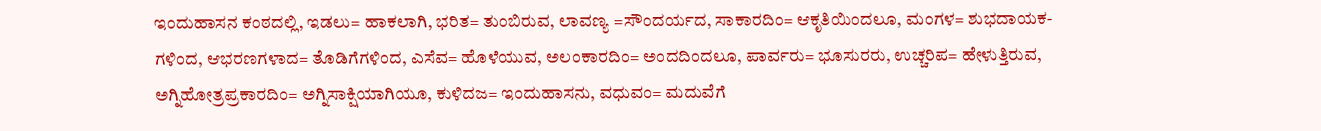ಇಂದುಹಾಸನ ಕಂಠದಲ್ಲಿ, ಇಡಲು= ಹಾಕಲಾಗಿ, ಭರಿತ= ತುಂಬಿರುವ, ಲಾವಣ್ಯ =ಸೌಂದರ್ಯದ, ಸಾಕಾರದಿಂ= ಆಕೃತಿಯಿಂದಲೂ, ಮಂಗಳ= ಶುಭದಾಯಕ-
ಗಳಿಂದ, ಆಭರಣಗಳಾದ= ತೊಡಿಗೆಗಳಿಂದ, ಎಸೆವ= ಹೊಳೆಯುವ, ಅಲಂಕಾರದಿಂ= ಅಂದದಿಂದಲೂ, ಪಾರ್ವರು= ಭೂಸುರರು, ಉಚ್ಚರಿಪ= ಹೇಳುತ್ತಿರುವ, ಅಗ್ನಿಹೋತ್ರಪ್ರಕಾರದಿಂ= ಅಗ್ನಿಸಾಕ್ಷಿಯಾಗಿಯೂ, ಕುಳಿದಜ= ಇಂದುಹಾಸನು, ವಧುವಂ= ಮದುವೆಗೆ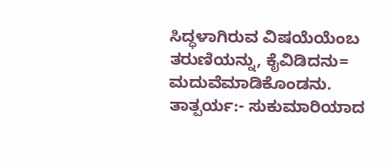ಸಿದ್ಧಳಾಗಿರುವ ವಿಷಯೆಯೆಂಬ ತರುಣಿಯನ್ನು, ಕೈವಿಡಿದನು= ಮದುವೆಮಾಡಿಕೊಂಡನು.
ತಾತ್ಪರ್ಯ:- ಸುಕುಮಾರಿಯಾದ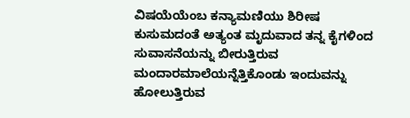ವಿಷಯೆಯೆಂಬ ಕನ್ಯಾಮಣಿಯು ಶಿರೀಷ ಕುಸುಮದಂತೆ ಅತ್ಯಂತ ಮೃದುವಾದ ತನ್ನ ಕೈಗಳಿಂದ ಸುವಾಸನೆಯನ್ನು ಬೀರುತ್ತಿರುವ ಮಂದಾರಮಾಲೆಯನ್ನೆತ್ತಿಕೊಂಡು ಇಂದುವನ್ನು ಹೋಲುತ್ತಿರುವ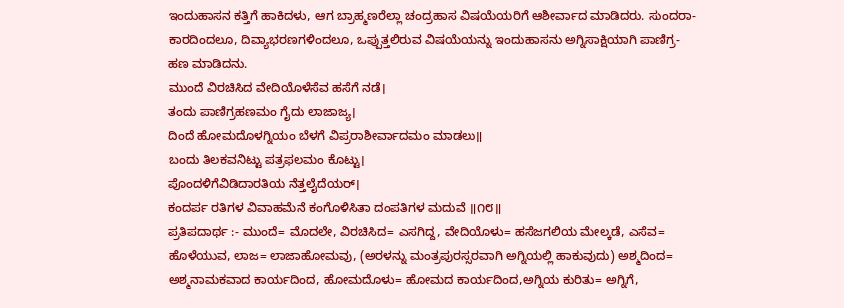ಇಂದುಹಾಸನ ಕತ್ತಿಗೆ ಹಾಕಿದಳು, ಆಗ ಬ್ರಾಹ್ಮಣರೆಲ್ಲಾ ಚಂದ್ರಹಾಸ ವಿಷಯೆಯರಿಗೆ ಆಶೀರ್ವಾದ ಮಾಡಿದರು. ಸುಂದರಾ-
ಕಾರದಿಂದಲೂ, ದಿವ್ಯಾಭರಣಗಳಿಂದಲೂ, ಒಪ್ಪುತ್ತಲಿರುವ ವಿಷಯೆಯನ್ನು ಇಂದುಹಾಸನು ಅಗ್ನಿಸಾಕ್ಷಿಯಾಗಿ ಪಾಣಿಗ್ರ-
ಹಣ ಮಾಡಿದನು.
ಮುಂದೆ ವಿರಚಿಸಿದ ವೇದಿಯೊಳೆಸೆವ ಹಸೆಗೆ ನಡೆ।
ತಂದು ಪಾಣಿಗ್ರಹಣಮಂ ಗೈದು ಲಾಜಾಜ್ಯ।
ದಿಂದೆ ಹೋಮದೊಳಗ್ನಿಯಂ ಬೆಳಗೆ ವಿಪ್ರರಾಶೀರ್ವಾದಮಂ ಮಾಡಲು॥
ಬಂದು ತಿಲಕವನಿಟ್ಟು ಪತ್ರಫಲಮಂ ಕೊಟ್ಟು।
ಪೊಂದಳಿಗೆವಿಡಿದಾರತಿಯ ನೆತ್ತಲೈದೆಯರ್।
ಕಂದರ್ಪ ರತಿಗಳ ವಿವಾಹಮೆನೆ ಕಂಗೊಳಿಸಿತಾ ದಂಪತಿಗಳ ಮದುವೆ ॥೧೮॥
ಪ್ರತಿಪದಾರ್ಥ :- ಮುಂದೆ= ಮೊದಲೇ, ವಿರಚಿಸಿದ= ಎಸಗಿದ್ದ, ವೇದಿಯೊಳು= ಹಸೆಜಗಲಿಯ ಮೇಲ್ಕಡೆ, ಎಸೆವ= ಹೊಳೆಯುವ, ಲಾಜ= ಲಾಜಾಹೋಮವು, (ಅರಳನ್ನು ಮಂತ್ರಪುರಸ್ಸರವಾಗಿ ಅಗ್ನಿಯಲ್ಲಿ ಹಾಕುವುದು) ಅಶ್ಮದಿಂದ= ಅಶ್ಮನಾಮಕವಾದ ಕಾರ್ಯದಿಂದ, ಹೋಮದೊಳು= ಹೋಮದ ಕಾರ್ಯದಿಂದ,ಅಗ್ನಿಯ ಕುರಿತು= ಅಗ್ನಿಗೆ,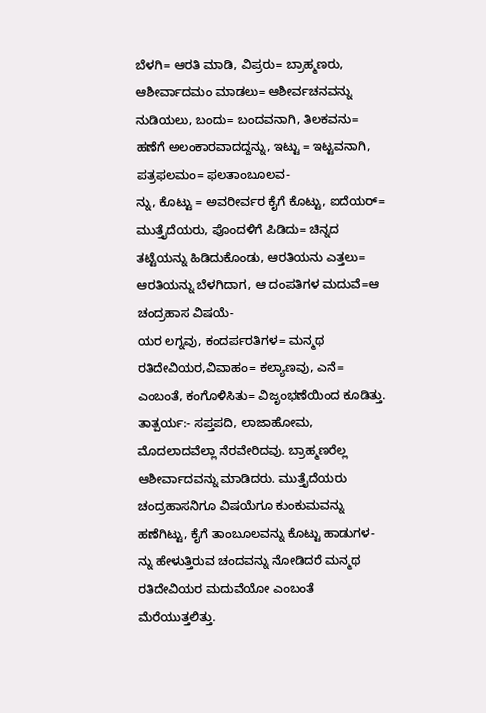ಬೆಳಗಿ= ಆರತಿ ಮಾಡಿ, ವಿಪ್ರರು= ಬ್ರಾಹ್ಮಣರು, ಆಶೀರ್ವಾದಮಂ ಮಾಡಲು= ಆಶೀರ್ವಚನವನ್ನು ನುಡಿಯಲು, ಬಂದು= ಬಂದವನಾಗಿ, ತಿಲಕವನು= ಹಣೆಗೆ ಅಲಂಕಾರವಾದದ್ದನ್ನು, ಇಟ್ಟು = ಇಟ್ಟವನಾಗಿ, ಪತ್ರಫಲಮಂ= ಫಲತಾಂಬೂಲವ-
ನ್ನು, ಕೊಟ್ಟು = ಅವರೀರ್ವರ ಕೈಗೆ ಕೊಟ್ಟು, ಐದೆಯರ್= ಮುತ್ತೈದೆಯರು, ಪೊಂದಳಿಗೆ ಪಿಡಿದು= ಚಿನ್ನದ ತಟ್ಟೆಯನ್ನು ಹಿಡಿದುಕೊಂಡು, ಆರತಿಯನು ಎತ್ತಲು= ಆರತಿಯನ್ನು ಬೆಳಗಿದಾಗ, ಆ ದಂಪತಿಗಳ ಮದುವೆ=ಆ ಚಂದ್ರಹಾಸ ವಿಷಯೆ-
ಯರ ಲಗ್ನವು, ಕಂದರ್ಪರತಿಗಳ= ಮನ್ಮಥ ರತಿದೇವಿಯರ,ವಿವಾಹಂ= ಕಲ್ಯಾಣವು, ಎನೆ= ಎಂಬಂತೆ, ಕಂಗೊಳಿಸಿತು= ವಿಜೃಂಭಣೆಯಿಂದ ಕೂಡಿತ್ತು.
ತಾತ್ಪರ್ಯ:- ಸಪ್ತಪದಿ, ಲಾಜಾಹೋಮ, ಮೊದಲಾದವೆಲ್ಲಾ ನೆರವೇರಿದವು. ಬ್ರಾಹ್ಮಣರೆಲ್ಲ ಆಶೀರ್ವಾದವನ್ನು ಮಾಡಿದರು. ಮುತ್ತೈದೆಯರು ಚಂದ್ರಹಾಸನಿಗೂ ವಿಷಯೆಗೂ ಕುಂಕುಮವನ್ನು ಹಣೆಗಿಟ್ಟು, ಕೈಗೆ ತಾಂಬೂಲವನ್ನು ಕೊಟ್ಟು ಹಾಡುಗಳ-
ನ್ನು ಹೇಳುತ್ತಿರುವ ಚಂದವನ್ನು ನೋಡಿದರೆ ಮನ್ಮಥ ರತಿದೇವಿಯರ ಮದುವೆಯೋ ಎಂಬಂತೆ ಮೆರೆಯುತ್ತಲಿತ್ತು.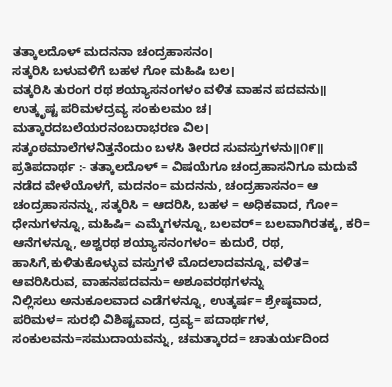ತತ್ಕಾಲದೊಳ್ ಮದನನಾ ಚಂದ್ರಹಾಸನಂ।
ಸತ್ಕರಿಸಿ ಬಳುವಳಿಗೆ ಬಹಳ ಗೋ ಮಹಿಷಿ ಬಲ।
ವತ್ಕರಿಸಿ ತುರಂಗ ರಥ ಶಯ್ಯಾಸನಂಗಳಂ ವಳಿತ ವಾಹನ ಪದವನು॥
ಉತ್ಕೃಷ್ಟ ಪರಿಮಳದ್ರವ್ಯ ಸಂಕುಲಮಂ ಚ।
ಮತ್ಕಾರದಬಲೆಯರನಂಬರಾಭರಣ ವಿಲ।
ಸತ್ಕಂಠಮಾಲೆಗಳನಿತ್ತನೆಂದುಂ ಬಳಸಿ ತೀರದ ಸುವಸ್ತುಗಳನು॥೧೯॥
ಪ್ರತಿಪದಾರ್ಥ :- ತತ್ಕಾಲದೊಳ್ = ವಿಷಯೆಗೂ ಚಂದ್ರಹಾಸನಿಗೂ ಮದುವೆ ನಡೆದ ವೇಳೆಯೊಳಗೆ, ಮದನಂ= ಮದನನು, ಚಂದ್ರಹಾಸನಂ= ಆ ಚಂದ್ರಹಾಸನನ್ನು, ಸತ್ಕರಿಸಿ = ಆದರಿಸಿ, ಬಹಳ = ಅಧಿಕವಾದ, ಗೋ= ಧೇನುಗಳನ್ನೂ, ಮಹಿಷಿ= ಎಮ್ಮೆಗಳನ್ನೂ, ಬಲವರ್= ಬಲವಾಗಿರತಕ್ಕ, ಕರಿ= ಆನೆಗಳನ್ನೂ, ಅಶ್ವರಥ ಶಯ್ಯಾಸನಂಗಳಂ= ಕುದುರೆ, ರಥ, ಹಾಸಿಗೆ,ಕುಳಿತುಕೊಳ್ಳುವ ವಸ್ತುಗಳೆ ಮೊದಲಾದವನ್ನೂ, ವಳಿತ= ಆವರಿಸಿರುವ, ವಾಹನಪದವನು= ಅಶೂವರಥಗಳನ್ನು
ನಿಲ್ಲಿಸಲು ಅನುಕೂಲವಾದ ಎಡೆಗಳನ್ನೂ, ಉತ್ಕರ್ಷ= ಶ್ರೇಷ್ಠವಾದ, ಪರಿಮಳ= ಸುರಭಿ ವಿಶಿಷ್ಟವಾದ, ದ್ರವ್ಯ= ಪದಾರ್ಥಗಳ, ಸಂಕುಲವನು=ಸಮುದಾಯವನ್ನು, ಚಮತ್ಕಾರದ= ಚಾತುರ್ಯದಿಂದ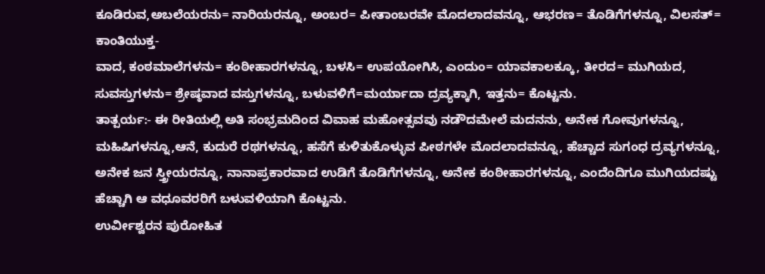ಕೂಡಿರುವ,ಅಬಲೆಯರನು= ನಾರಿಯರನ್ನೂ, ಅಂಬರ= ಪೀತಾಂಬರವೇ ಮೊದಲಾದವನ್ನೂ, ಆಭರಣ= ತೊಡಿಗೆಗಳನ್ನೂ, ವಿಲಸತ್= ಕಾಂತಿಯುಕ್ತ-
ವಾದ, ಕಂಠಮಾಲೆಗಳನು= ಕಂಠೀಹಾರಗಳನ್ನೂ, ಬಳಸಿ= ಉಪಯೋಗಿಸಿ, ಎಂದುಂ= ಯಾವಕಾಲಕ್ಕೂ, ತೀರದ= ಮುಗಿಯದ, ಸುವಸ್ತುಗಳನು= ಶ್ರೇಷ್ಠವಾದ ವಸ್ತುಗಳನ್ನೂ, ಬಳುವಳಿಗೆ=ಮರ್ಯಾದಾ ದ್ರವ್ಯಕ್ಕಾಗಿ, ಇತ್ತನು= ಕೊಟ್ಟನು.
ತಾತ್ಪರ್ಯ:- ಈ ರೀತಿಯಲ್ಲಿ ಅತಿ ಸಂಭ್ರಮದಿಂದ ವಿವಾಹ ಮಹೋತ್ಸವವು ನಡೌದಮೇಲೆ ಮದನನು, ಅನೇಕ ಗೋವುಗಳನ್ನೂ, ಮಹಿಷಿಗಳನ್ನೂ,ಆನೆ, ಕುದುರೆ ರಥಗಳನ್ನೂ, ಹಸೆಗೆ ಕುಳಿತುಕೊಳ್ಳುವ ಪೀಠಗಳೇ ಮೊದಲಾದವನ್ನೂ, ಹೆಚ್ಚಾದ ಸುಗಂಧ ದ್ರವ್ಯಗಳನ್ನೂ, ಅನೇಕ ಜನ ಸ್ತ್ರೀಯರನ್ನೂ, ನಾನಾಪ್ರಕಾರವಾದ ಉಡಿಗೆ ತೊಡಿಗೆಗಳನ್ನೂ, ಅನೇಕ ಕಂಠೀಹಾರಗಳನ್ನೂ, ಎಂದೆಂದಿಗೂ ಮುಗಿಯದಷ್ಟು ಹೆಚ್ಚಾಗಿ ಆ ವಧೂವರರಿಗೆ ಬಳುವಳಿಯಾಗಿ ಕೊಟ್ಟನು.
ಉರ್ವೀಶ್ವರನ ಪುರೋಹಿತ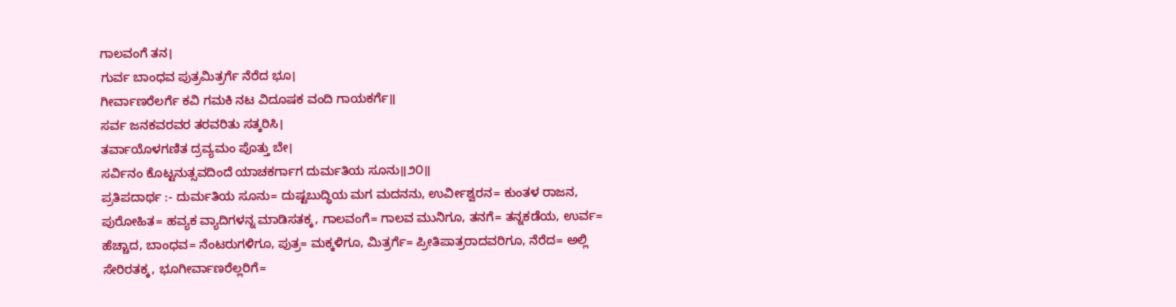ಗಾಲವಂಗೆ ತನ।
ಗುರ್ವ ಬಾಂಧವ ಪುತ್ರಮಿತ್ರರ್ಗೆ ನೆರೆದ ಭೂ।
ಗೀರ್ವಾಣರೆಲರ್ಗೆ ಕವಿ ಗಮಕಿ ನಟ ವಿದೂಷಕ ವಂದಿ ಗಾಯಕರ್ಗೆ॥
ಸರ್ವ ಜನಕವರವರ ತರವರಿತು ಸತ್ಕರಿಸಿ।
ತರ್ವಾಯೊಳಗಣಿತ ದ್ರವ್ಯಮಂ ಪೊತ್ತು ಬೇ।
ಸರ್ವಿನಂ ಕೊಟ್ಟನುತ್ಸವದಿಂದೆ ಯಾಚಕರ್ಗಾಗ ದುರ್ಮತಿಯ ಸೂನು॥೨೦॥
ಪ್ರತಿಪದಾರ್ಥ :- ದುರ್ಮತಿಯ ಸೂನು= ದುಷ್ಟಬುದ್ಧಿಯ ಮಗ ಮದನನು, ಉರ್ವೀಶ್ವರನ= ಕುಂತಳ ರಾಜನ, ಪುರೋಹಿತ= ಹವ್ಯಕ ವ್ಯಾದಿಗಳನ್ನ ಮಾಡಿಸತಕ್ಕ, ಗಾಲವಂಗೆ= ಗಾಲವ ಮುನಿಗೂ, ತನಗೆ= ತನ್ನಕಡೆಯ, ಉರ್ವ= ಹೆಚ್ಚಾದ, ಬಾಂಧವ= ನೆಂಟರುಗಳಿಗೂ, ಪುತ್ರ= ಮಕ್ಕಳಿಗೂ, ಮಿತ್ರರ್ಗೆ= ಪ್ರೀತಿಪಾತ್ರರಾದವರಿಗೂ, ನೆರೆದ= ಅಲ್ಲಿ ಸೇರಿರತಕ್ಕ, ಭೂಗೀರ್ವಾಣರೆಲ್ಲರಿಗೆ=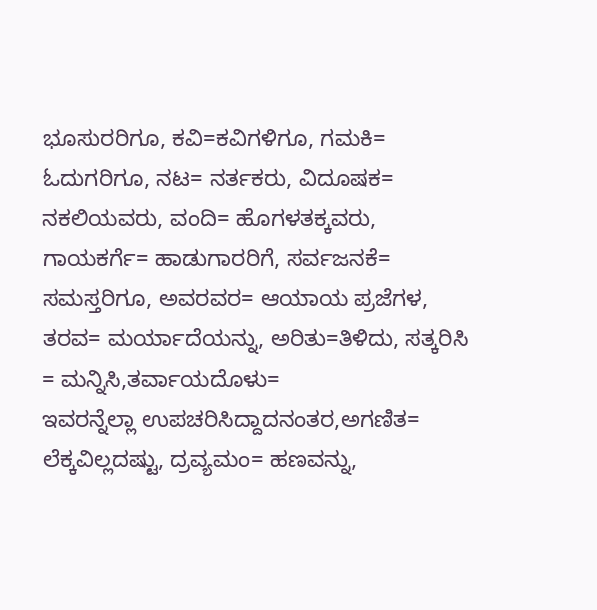ಭೂಸುರರಿಗೂ, ಕವಿ=ಕವಿಗಳಿಗೂ, ಗಮಕಿ= ಓದುಗರಿಗೂ, ನಟ= ನರ್ತಕರು, ವಿದೂಷಕ= ನಕಲಿಯವರು, ವಂದಿ= ಹೊಗಳತಕ್ಕವರು, ಗಾಯಕರ್ಗೆ= ಹಾಡುಗಾರರಿಗೆ, ಸರ್ವಜನಕೆ= ಸಮಸ್ತರಿಗೂ, ಅವರವರ= ಆಯಾಯ ಪ್ರಜೆಗಳ, ತರವ= ಮರ್ಯಾದೆಯನ್ನು, ಅರಿತು=ತಿಳಿದು, ಸತ್ಕರಿಸಿ = ಮನ್ನಿಸಿ,ತರ್ವಾಯದೊಳು=
ಇವರನ್ನೆಲ್ಲಾ ಉಪಚರಿಸಿದ್ದಾದನಂತರ,ಅಗಣಿತ= ಲೆಕ್ಕವಿಲ್ಲದಷ್ಟು, ದ್ರವ್ಯಮಂ= ಹಣವನ್ನು,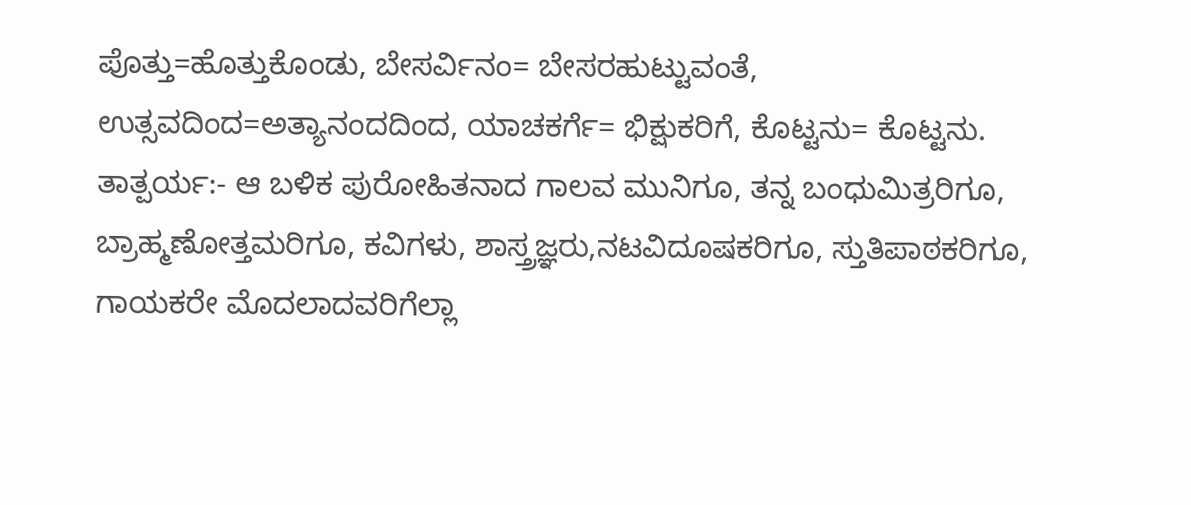ಪೊತ್ತು=ಹೊತ್ತುಕೊಂಡು, ಬೇಸರ್ವಿನಂ= ಬೇಸರಹುಟ್ಟುವಂತೆ, ಉತ್ಸವದಿಂದ=ಅತ್ಯಾನಂದದಿಂದ, ಯಾಚಕರ್ಗೆ= ಭಿಕ್ಷುಕರಿಗೆ, ಕೊಟ್ಟನು= ಕೊಟ್ಟನು.
ತಾತ್ಪರ್ಯ:- ಆ ಬಳಿಕ ಪುರೋಹಿತನಾದ ಗಾಲವ ಮುನಿಗೂ, ತನ್ನ ಬಂಧುಮಿತ್ರರಿಗೂ, ಬ್ರಾಹ್ಮಣೋತ್ತಮರಿಗೂ, ಕವಿಗಳು, ಶಾಸ್ತ್ರಜ್ಞರು,ನಟವಿದೂಷಕರಿಗೂ, ಸ್ತುತಿಪಾಠಕರಿಗೂ, ಗಾಯಕರೇ ಮೊದಲಾದವರಿಗೆಲ್ಲಾ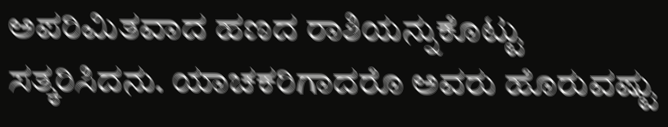ಅಪರಿಮಿತವಾದ ಹಣದ ರಾಶಿಯನ್ನುಕೊಟ್ಟು ಸತ್ಕರಿಸಿದನು. ಯಾಚಕರಿಗಾದರೊ ಅವರು ಹೊರುವಷ್ಟು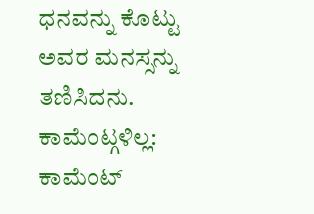ಧನವನ್ನು ಕೊಟ್ಟು ಅವರ ಮನಸ್ಸನ್ನು ತಣಿಸಿದನು.
ಕಾಮೆಂಟ್ಗಳಿಲ್ಲ:
ಕಾಮೆಂಟ್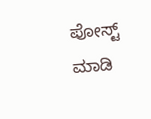ಪೋಸ್ಟ್ ಮಾಡಿ